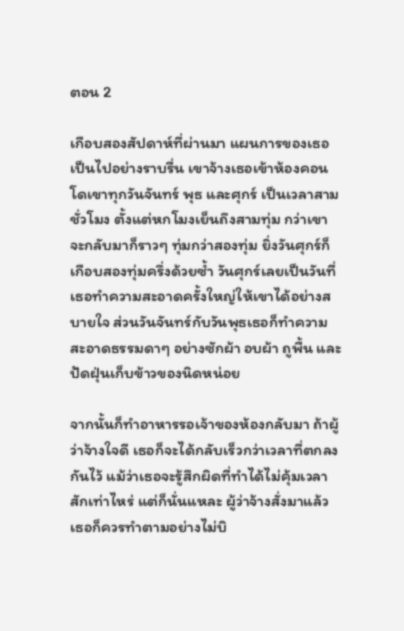ตอน 2

เกือบสองสัปดาห์ที่ผ่านมา แผนการของเธอเป็นไปอย่างราบรื่น เขาจ้างเธอเข้าห้องคอนโดเขาทุกวันจันทร์ พุธ และศุกร์ เป็นเวลาสามชั่วโมง ตั้งแต่หกโมงเย็นถึงสามทุ่ม กว่าเขาจะกลับมาก็ราวๆ ทุ่มกว่าสองทุ่ม ยิ่งวันศุกร์ก็เกือบสองทุ่มครึ่งด้วยซ้ำ วันศุกร์เลยเป็นวันที่เธอทำความสะอาดครั้งใหญ่ให้เขาได้อย่างสบายใจ ส่วนวันจันทร์กับวันพุธเธอก็ทำความสะอาดธรรมดาๆ อย่างซักผ้า อบผ้า ถูพื้น และปัดฝุ่นเก็บข้าวของนิดหน่อย

จากนั้นก็ทำอาหารรอเจ้าของห้องกลับมา ถ้าผู้ว่าจ้างใจดี เธอก็จะได้กลับเร็วกว่าเวลาที่ตกลงกันไว้ แม้ว่าเธอจะรู้สึกผิดที่ทำได้ไม่คุ้มเวลาสักเท่าไหร่ แต่ก็นั่นแหละ ผู้ว่าจ้างสั่งมาแล้ว เธอก็ควรทำตามอย่างไม่บิ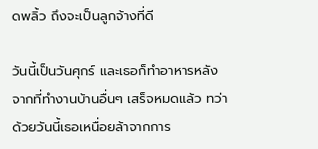ดพลิ้ว ถึงจะเป็นลูกจ้างที่ดี

วันนี้เป็นวันศุกร์ และเธอก็ทำอาหารหลังจากที่ทำงานบ้านอื่นๆ เสร็จหมดแล้ว ทว่าด้วยวันนี้เธอเหนื่อยล้าจากการ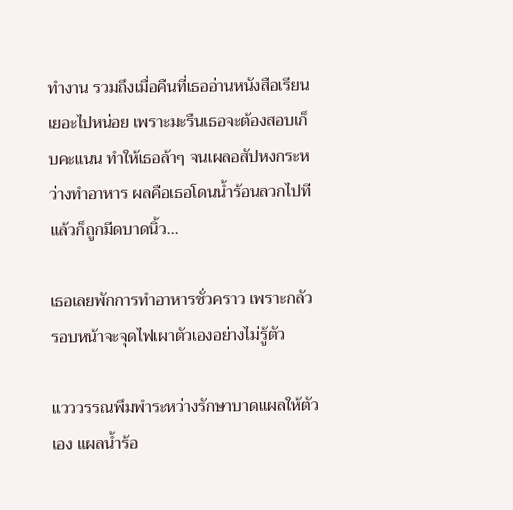ทำงาน รวมถึงเมื่อคืนที่เธออ่านหนังสือเรียนเยอะไปหน่อย เพราะมะรืนเธอจะต้องสอบเก็บคะแนน ทำให้เธอล้าๆ จนเผลอสัปหงกระหว่างทำอาหาร ผลคือเธอโดนน้ำร้อนลวกไปที แล้วก็ถูกมีดบาดนิ้ว...

เธอเลยพักการทำอาหารชั่วคราว เพราะกลัวรอบหน้าจะจุดไฟเผาตัวเองอย่างไม่รู้ตัว

แวววรรณพึมพำระหว่างรักษาบาดแผลให้ตัวเอง แผลน้ำร้อ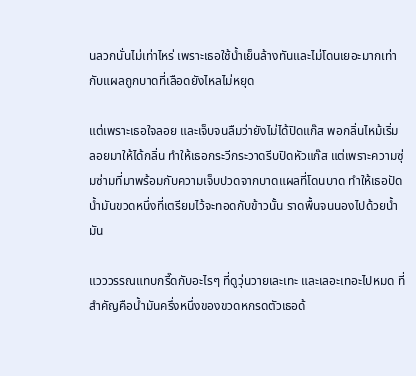นลวกนั่นไม่เท่าไหร่ เพราะเธอใช้น้ำเย็นล้างทันและไม่โดนเยอะมากเท่ากับแผลถูกบาดที่เลือดยังไหลไม่หยุด

แต่เพราะเธอใจลอย และเจ็บจนลืมว่ายังไม่ได้ปิดแก๊ส พอกลิ่นไหม้เริ่มลอยมาให้ได้กลิ่น ทำให้เธอกระวีกระวาดรีบปิดหัวแก๊ส แต่เพราะความซุ่มซ่ามที่มาพร้อมกับความเจ็บปวดจากบาดแผลที่โดนบาด ทำให้เธอปัดน้ำมันขวดหนึ่งที่เตรียมไว้จะทอดกับข้าวนั้น ราดพื้นจนนองไปด้วยน้ำมัน

แวววรรณแทบกรี๊ดกับอะไรๆ ที่ดูวุ่นวายเละเทะ และเลอะเทอะไปหมด ที่สำคัญคือน้ำมันครึ่งหนึ่งของขวดหกรดตัวเธอด้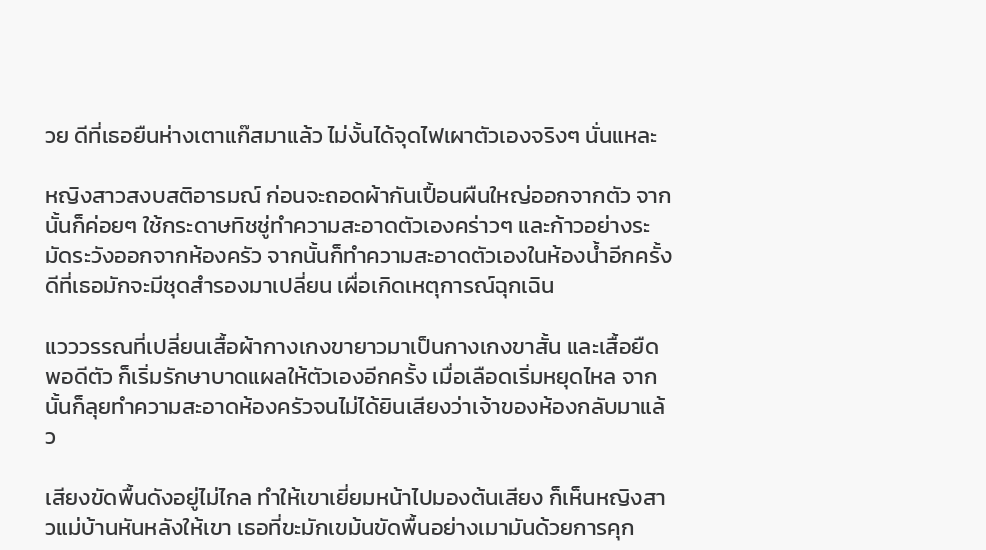วย ดีที่เธอยืนห่างเตาแก๊สมาแล้ว ไม่งั้นได้จุดไฟเผาตัวเองจริงๆ นั่นแหละ

หญิงสาวสงบสติอารมณ์ ก่อนจะถอดผ้ากันเปื้อนผืนใหญ่ออกจากตัว จากนั้นก็ค่อยๆ ใช้กระดาษทิชชู่ทำความสะอาดตัวเองคร่าวๆ และก้าวอย่างระมัดระวังออกจากห้องครัว จากนั้นก็ทำความสะอาดตัวเองในห้องน้ำอีกครั้ง ดีที่เธอมักจะมีชุดสำรองมาเปลี่ยน เผื่อเกิดเหตุการณ์ฉุกเฉิน

แวววรรณที่เปลี่ยนเสื้อผ้ากางเกงขายาวมาเป็นกางเกงขาสั้น และเสื้อยืดพอดีตัว ก็เริ่มรักษาบาดแผลให้ตัวเองอีกครั้ง เมื่อเลือดเริ่มหยุดไหล จากนั้นก็ลุยทำความสะอาดห้องครัวจนไม่ได้ยินเสียงว่าเจ้าของห้องกลับมาแล้ว

เสียงขัดพื้นดังอยู่ไม่ไกล ทำให้เขาเยี่ยมหน้าไปมองต้นเสียง ก็เห็นหญิงสาวแม่บ้านหันหลังให้เขา เธอที่ขะมักเขม้นขัดพื้นอย่างเมามันด้วยการคุก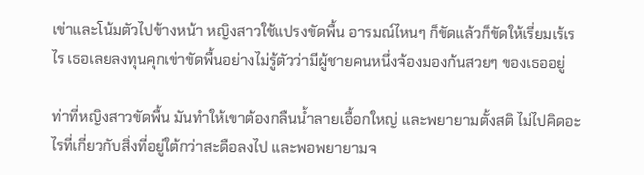เข่าและโน้มตัวไปข้างหน้า หญิงสาวใช้แปรงขัดพื้น อารมณ์ไหนๆ ก็ขัดแล้วก็ขัดให้เรี่ยมเร้เรไร เธอเลยลงทุนคุกเข่าขัดพื้นอย่างไม่รู้ตัวว่ามีผู้ชายคนหนึ่งจ้องมองก้นสวยๆ ของเธออยู่

ท่าที่หญิงสาวขัดพื้น มันทำให้เขาต้องกลืนน้ำลายเอื้อกใหญ่ และพยายามตั้งสติ ไม่ไปคิดอะไรที่เกี่ยวกับสิ่งที่อยู่ใต้กว่าสะดือลงไป และพอพยายามจ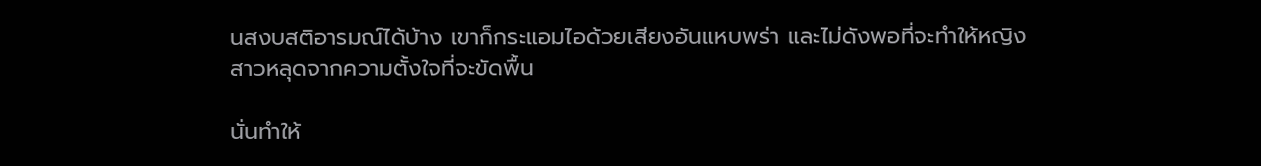นสงบสติอารมณ์ได้บ้าง เขาก็กระแอมไอด้วยเสียงอันแหบพร่า และไม่ดังพอที่จะทำให้หญิงสาวหลุดจากความตั้งใจที่จะขัดพื้น

นั่นทำให้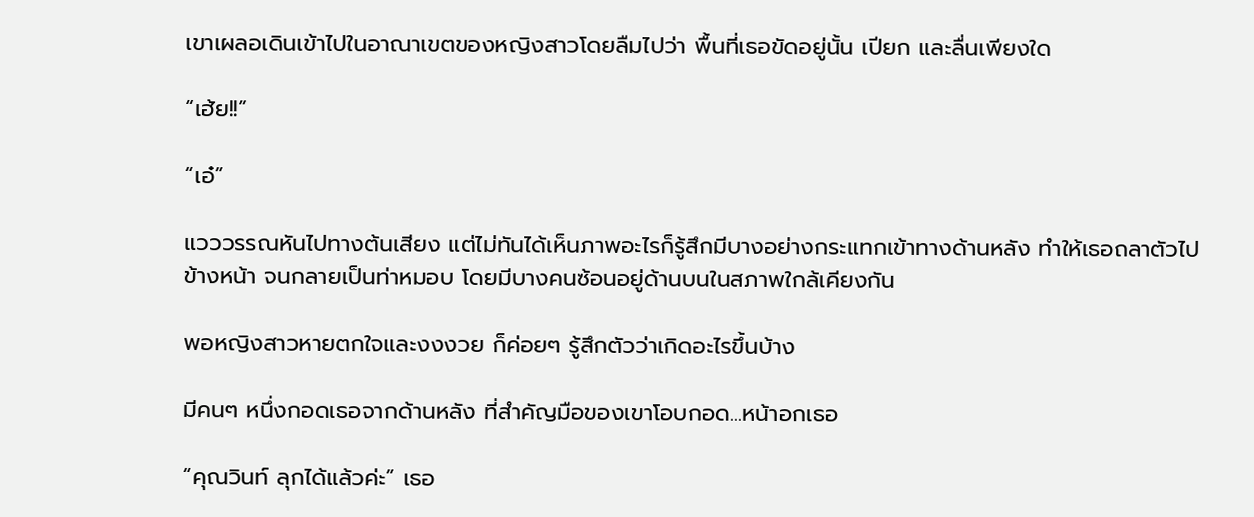เขาเผลอเดินเข้าไปในอาณาเขตของหญิงสาวโดยลืมไปว่า พื้นที่เธอขัดอยู่นั้น เปียก และลื่นเพียงใด

“เฮ้ย!!”

“เอ๋”

แวววรรณหันไปทางต้นเสียง แต่ไม่ทันได้เห็นภาพอะไรก็รู้สึกมีบางอย่างกระแทกเข้าทางด้านหลัง ทำให้เธอถลาตัวไปข้างหน้า จนกลายเป็นท่าหมอบ โดยมีบางคนซ้อนอยู่ด้านบนในสภาพใกล้เคียงกัน

พอหญิงสาวหายตกใจและงงงวย ก็ค่อยๆ รู้สึกตัวว่าเกิดอะไรขึ้นบ้าง

มีคนๆ หนึ่งกอดเธอจากด้านหลัง ที่สำคัญมือของเขาโอบกอด...หน้าอกเธอ

“คุณวินท์ ลุกได้แล้วค่ะ” เธอ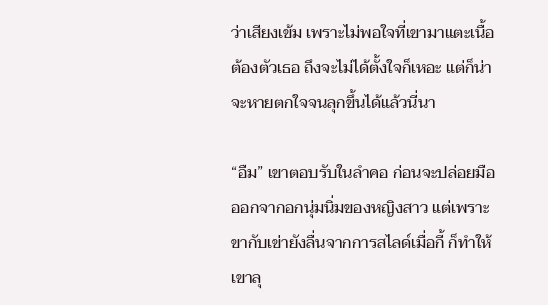ว่าเสียงเข้ม เพราะไม่พอใจที่เขามาแตะเนื้อต้องตัวเธอ ถึงจะไม่ได้ตั้งใจก็เหอะ แต่ก็น่าจะหายตกใจจนลุกขึ้นได้แล้วนี่นา

“อืม” เขาตอบรับในลำคอ ก่อนจะปล่อยมือออกจากอกนุ่มนิ่มของหญิงสาว แต่เพราะขากับเข่ายังลื่นจากการสไลด์เมื่อกี้ ก็ทำให้เขาลุ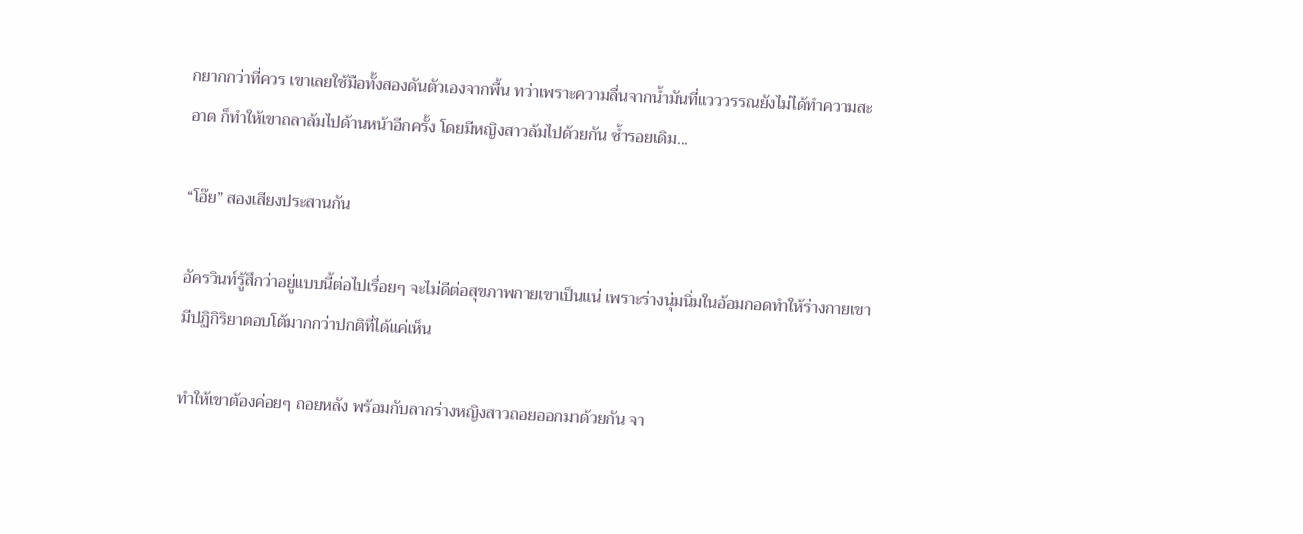กยากกว่าที่ควร เขาเลยใช้มือทั้งสองดันตัวเองจากพื้น ทว่าเพราะความลื่นจากน้ำมันที่แวววรรณยังไม่ได้ทำความสะอาด ก็ทำให้เขาถลาล้มไปด้านหน้าอีกครั้ง โดยมีหญิงสาวล้มไปด้วยกัน ซ้ำรอยเดิม...

“โอ๊ย” สองเสียงประสานกัน

อัครวินท์รู้สึกว่าอยู่แบบนี้ต่อไปเรื่อยๆ จะไม่ดีต่อสุขภาพกายเขาเป็นแน่ เพราะร่างนุ่มนิ่มในอ้อมกอดทำให้ร่างกายเขามีปฏิกิริยาตอบโต้มากกว่าปกติที่ได้แค่เห็น

ทำให้เขาต้องค่อยๆ ถอยหลัง พร้อมกับลากร่างหญิงสาวถอยออกมาด้วยกัน จา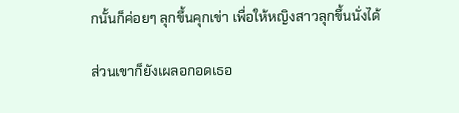กนั้นก็ค่อยๆ ลุกขึ้นคุกเข่า เพื่อให้หญิงสาวลุกขึ้นนั่งได้

ส่วนเขาก็ยังเผลอกอดเธอ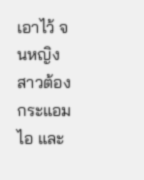เอาไว้ จนหญิงสาวต้องกระแอมไอ และ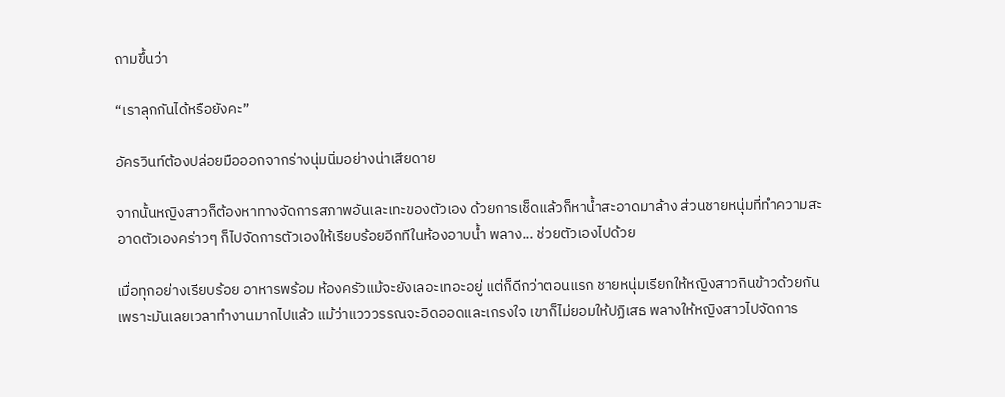ถามขึ้นว่า

“เราลุกกันได้หรือยังคะ”

อัครวินท์ต้องปล่อยมือออกจากร่างนุ่มนิ่มอย่างน่าเสียดาย

จากนั้นหญิงสาวก็ต้องหาทางจัดการสภาพอันเละเทะของตัวเอง ด้วยการเช็ดแล้วก็หาน้ำสะอาดมาล้าง ส่วนชายหนุ่มที่ทำความสะอาดตัวเองคร่าวๆ ก็ไปจัดการตัวเองให้เรียบร้อยอีกทีในห้องอาบน้ำ พลาง... ช่วยตัวเองไปด้วย

เมื่อทุกอย่างเรียบร้อย อาหารพร้อม ห้องครัวแม้จะยังเลอะเทอะอยู่ แต่ก็ดีกว่าตอนแรก ชายหนุ่มเรียกให้หญิงสาวกินข้าวด้วยกัน เพราะมันเลยเวลาทำงานมากไปแล้ว แม้ว่าแวววรรณจะอิดออดและเกรงใจ เขาก็ไม่ยอมให้ปฏิเสธ พลางให้หญิงสาวไปจัดการ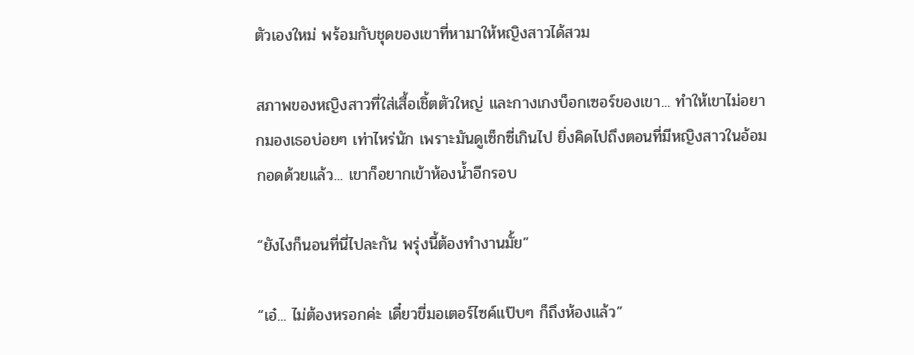ตัวเองใหม่ พร้อมกับชุดของเขาที่หามาให้หญิงสาวได้สวม

สภาพของหญิงสาวที่ใส่เสื้อเชิ้ตตัวใหญ่ และกางเกงบ็อกเซอร์ของเขา... ทำให้เขาไม่อยากมองเธอบ่อยๆ เท่าไหร่นัก เพราะมันดูเซ็กซี่เกินไป ยิ่งคิดไปถึงตอนที่มีหญิงสาวในอ้อมกอดด้วยแล้ว... เขาก็อยากเข้าห้องน้ำอีกรอบ

“ยังไงก็นอนที่นี่ไปละกัน พรุ่งนี้ต้องทำงานมั้ย”

“เอ๋... ไม่ต้องหรอกค่ะ เดี๋ยวขี่มอเตอร์ไซค์แป๊บๆ ก็ถึงห้องแล้ว”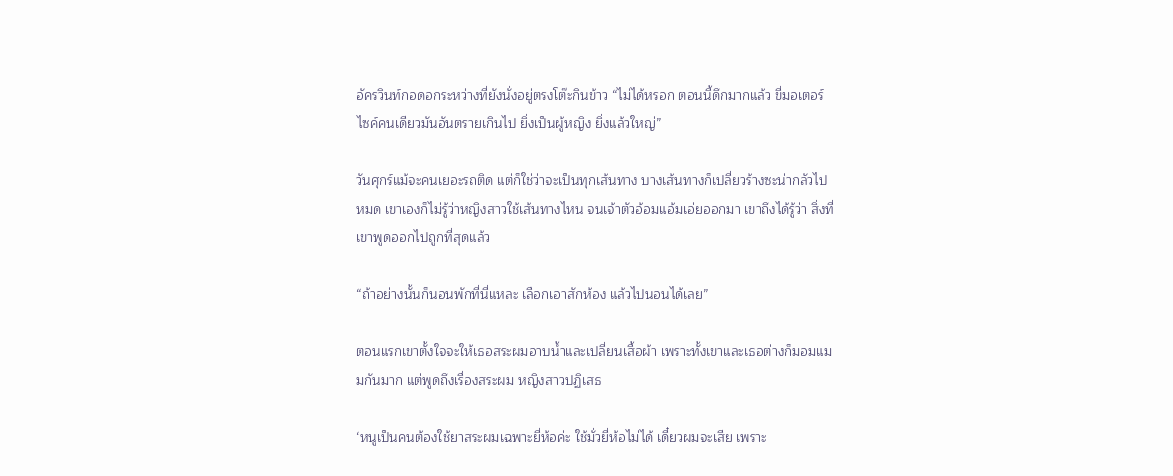อัครวินท์กอดอกระหว่างที่ยังนั่งอยู่ตรงโต๊ะกินข้าว “ไม่ได้หรอก ตอนนี้ดึกมากแล้ว ขี่มอเตอร์ไซค์คนเดียวมันอันตรายเกินไป ยิ่งเป็นผู้หญิง ยิ่งแล้วใหญ่”

วันศุกร์แม้จะคนเยอะรถติด แต่ก็ใช่ว่าจะเป็นทุกเส้นทาง บางเส้นทางก็เปลี่ยวร้างซะน่ากลัวไปหมด เขาเองก็ไม่รู้ว่าหญิงสาวใช้เส้นทางไหน จนเจ้าตัวอ้อมแอ้มเอ่ยออกมา เขาถึงได้รู้ว่า สิ่งที่เขาพูดออกไปถูกที่สุดแล้ว

“ถ้าอย่างนั้นก็นอนพักที่นี่แหละ เลือกเอาสักห้อง แล้วไปนอนได้เลย”

ตอนแรกเขาตั้งใจจะให้เธอสระผมอาบน้ำและเปลี่ยนเสื้อผ้า เพราะทั้งเขาและเธอต่างก็มอมแมมกันมาก แต่พูดถึงเรื่องสระผม หญิงสาวปฏิเสธ

‘หนูเป็นคนต้องใช้ยาสระผมเฉพาะยี่ห้อค่ะ ใช้มั่วยี่ห้อไม่ได้ เดี๋ยวผมจะเสีย เพราะ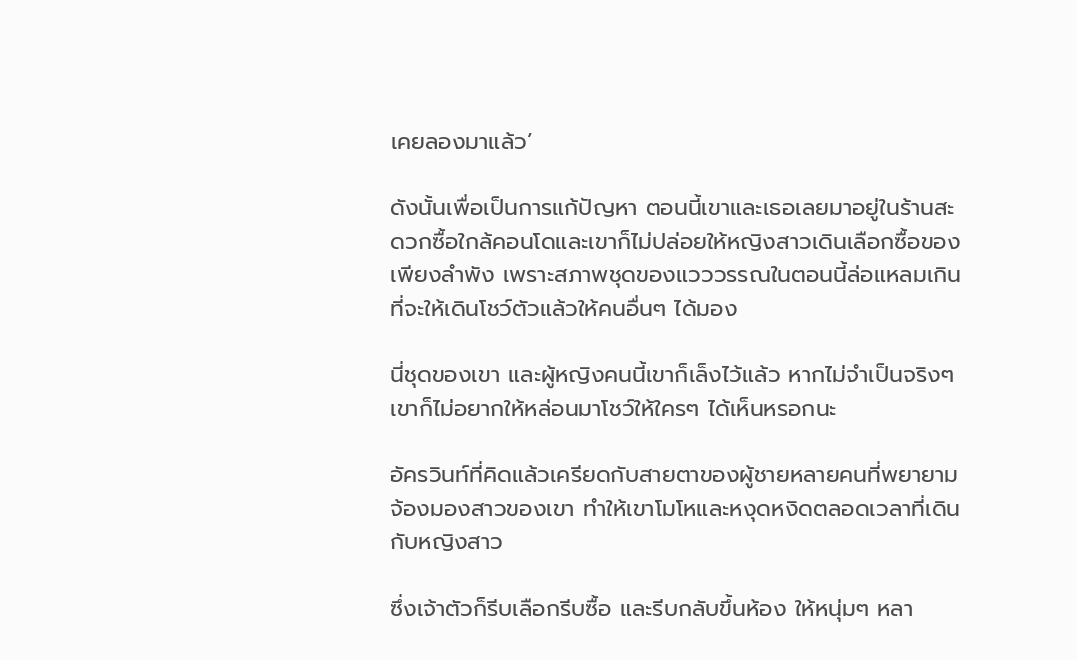เคยลองมาแล้ว’

ดังนั้นเพื่อเป็นการแก้ปัญหา ตอนนี้เขาและเธอเลยมาอยู่ในร้านสะดวกซื้อใกล้คอนโดและเขาก็ไม่ปล่อยให้หญิงสาวเดินเลือกซื้อของเพียงลำพัง เพราะสภาพชุดของแวววรรณในตอนนี้ล่อแหลมเกินที่จะให้เดินโชว์ตัวแล้วให้คนอื่นๆ ได้มอง

นี่ชุดของเขา และผู้หญิงคนนี้เขาก็เล็งไว้แล้ว หากไม่จำเป็นจริงๆ เขาก็ไม่อยากให้หล่อนมาโชว์ให้ใครๆ ได้เห็นหรอกนะ

อัครวินท์ที่คิดแล้วเครียดกับสายตาของผู้ชายหลายคนที่พยายามจ้องมองสาวของเขา ทำให้เขาโมโหและหงุดหงิดตลอดเวลาที่เดินกับหญิงสาว

ซึ่งเจ้าตัวก็รีบเลือกรีบซื้อ และรีบกลับขึ้นห้อง ให้หนุ่มๆ หลา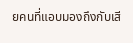ยคนที่แอบมองถึงกับเสี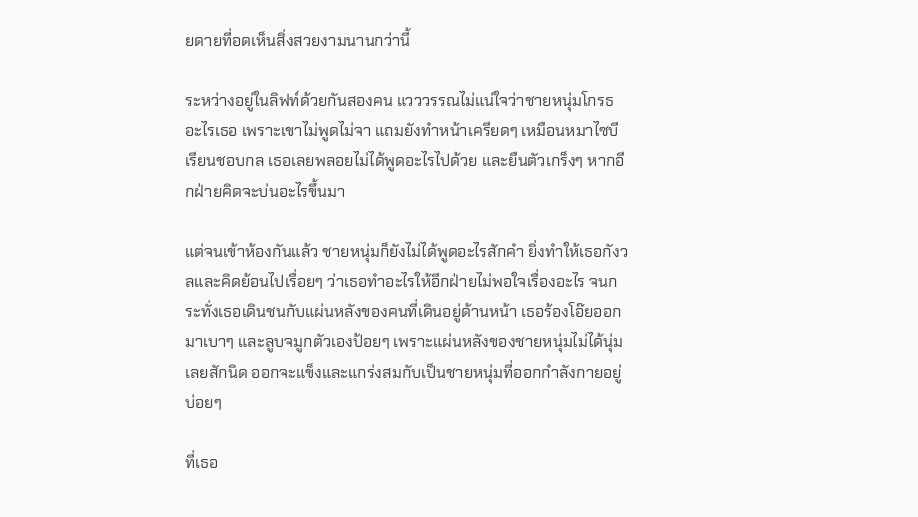ยดายที่อดเห็นสิ่งสวยงามนานกว่านี้

ระหว่างอยู่ในลิฟท์ด้วยกันสองคน แวววรรณไม่แน่ใจว่าชายหนุ่มโกรธอะไรเธอ เพราะเขาไม่พูดไม่จา แถมยังทำหน้าเครียดๆ เหมือนหมาไซบีเรียนชอบกล เธอเลยพลอยไม่ได้พูดอะไรไปด้วย และยืนตัวเกร็งๆ หากอีกฝ่ายคิดจะบ่นอะไรขึ้นมา

แต่จนเข้าห้องกันแล้ว ชายหนุ่มก็ยังไม่ได้พูดอะไรสักคำ ยิ่งทำให้เธอกังวลและคิดย้อนไปเรื่อยๆ ว่าเธอทำอะไรให้อีกฝ่ายไม่พอใจเรื่องอะไร จนกระทั่งเธอเดินชนกับแผ่นหลังของคนที่เดินอยู่ด้านหน้า เธอร้องโอ๊ยออกมาเบาๆ และลูบจมูกตัวเองป้อยๆ เพราะแผ่นหลังของชายหนุ่มไม่ได้นุ่มเลยสักนิด ออกจะแข็งและแกร่งสมกับเป็นชายหนุ่มที่ออกกำลังกายอยู่บ่อยๆ

ที่เธอ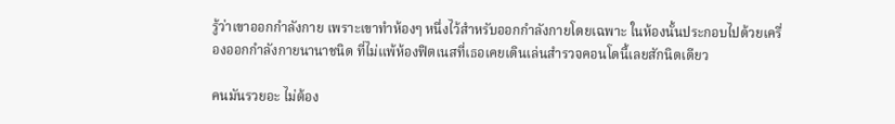รู้ว่าเขาออกกำลังกาย เพราะเขาทำห้องๆ หนึ่งไว้สำหรับออกกำลังกายโดยเฉพาะ ในห้องนั้นประกอบไปด้วยเครื่องออกกำลังกายนานาชนิด ที่ไม่แพ้ห้องฟิตเนสที่เธอเคยเดินเล่นสำรวจคอนโดนี้เลยสักนิดเดียว

คนมันรวยอะ ไม่ต้อง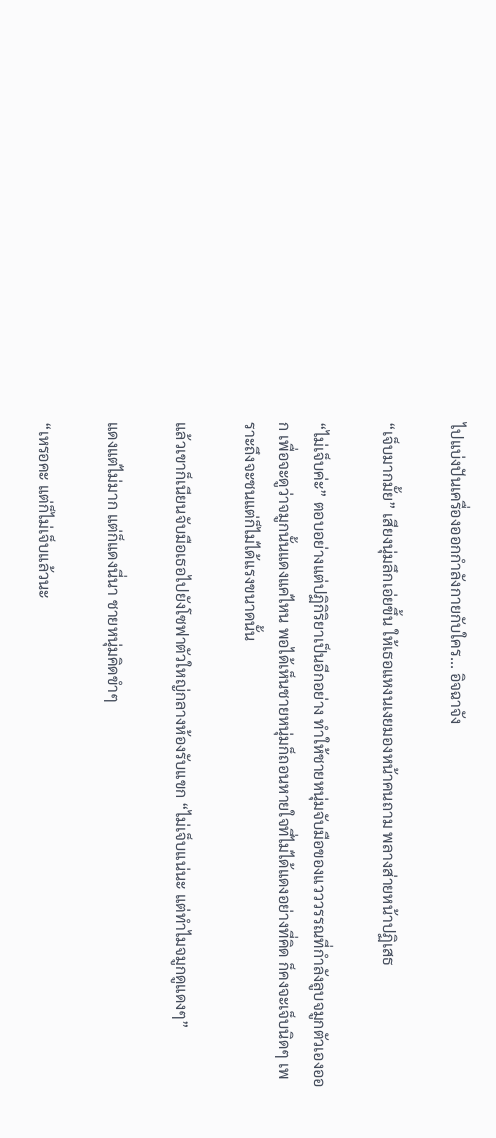ไปแบ่งปันเครื่องออกกำลังกายกับใคร... อิจฉาจัง

“เจ็บมากมั้ย” เสียงนุ่มลึกเอ่ยขึ้น ให้เธอแหงนเงยมองหน้าคนถาม พลางส่ายหน้าปฏิเสธ

“ไม่เจ็บค่ะ” ตอบอย่างแต่ปฏิกิริยาเป็นอีกอย่าง ทำให้ชายหนุ่มจับมือของแวววรรณที่กำลังลูบจมูกตัวเองออก เพื่อจะดูว่าจมูกนั้นแดงแค่ไหน พอได้เห็นชายหนุ่มก็ถอนหายใจที่ไม่ได้แดงอย่างที่คิด ก็คงจะเจ็บนิดๆ เพราะถึงจะชนแต่ก็ไม่ได้แรงขนาดนั้น

แล้วเขาก็เนียนจับมือเธอไปยังโซฟาตัวใหญ่กลางห้องรับแขก “ไม่เจ็บแน่นะ แต่ทำไมจมูกดูแดงๆ”

แดงแต่ไม่มาก แต่ก็แดงนี่นา ชายหนุ่มคิดขำๆ

“เหรอคะ แต่ก็ไม่เจ็บแล้วนะ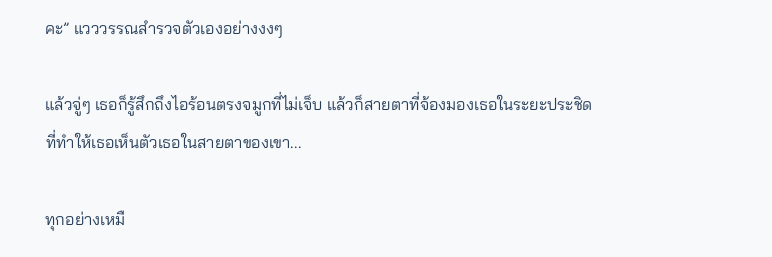คะ” แวววรรณสำรวจตัวเองอย่างงงๆ

แล้วจู่ๆ เธอก็รู้สึกถึงไอร้อนตรงจมูกที่ไม่เจ็บ แล้วก็สายตาที่จ้องมองเธอในระยะประชิดที่ทำให้เธอเห็นตัวเธอในสายตาของเขา...

ทุกอย่างเหมื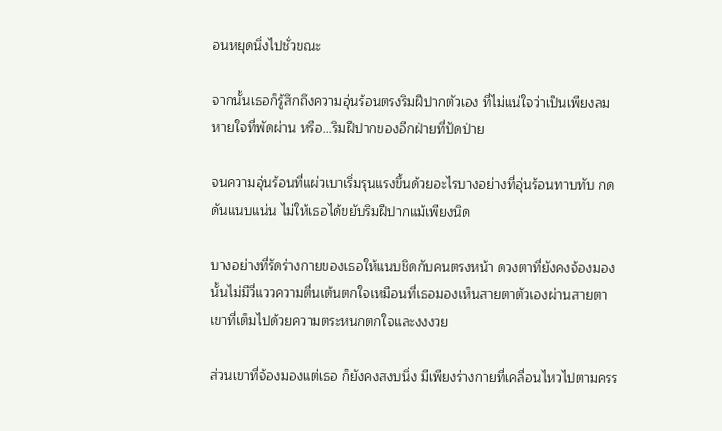อนหยุดนิ่งไปชั่วขณะ

จากนั้นเธอก็รู้สึกถึงความอุ่นร้อนตรงริมฝีปากตัวเอง ที่ไม่แน่ใจว่าเป็นเพียงลมหายใจที่พัดผ่าน หรือ...ริมฝีปากของอีกฝ่ายที่ปัดป่าย

จนความอุ่นร้อนที่แผ่วเบาเริ่มรุนแรงขึ้นด้วยอะไรบางอย่างที่อุ่นร้อนทาบทับ กดดันแนบแน่น ไม่ให้เธอได้ขยับริมฝีปากแม้เพียงนิด

บางอย่างที่รัดร่างกายของเธอให้แนบชิดกับคนตรงหน้า ดวงตาที่ยังคงจ้องมองนั้นไม่มีวี่แววความตื่นเต้นตกใจเหมือนที่เธอมองเห็นสายตาตัวเองผ่านสายตาเขาที่เต็มไปด้วยความตระหนกตกใจและงงงวย

ส่วนเขาที่จ้องมองแต่เธอ ก็ยังคงสงบนิ่ง มีเพียงร่างกายที่เคลื่อนไหวไปตามครร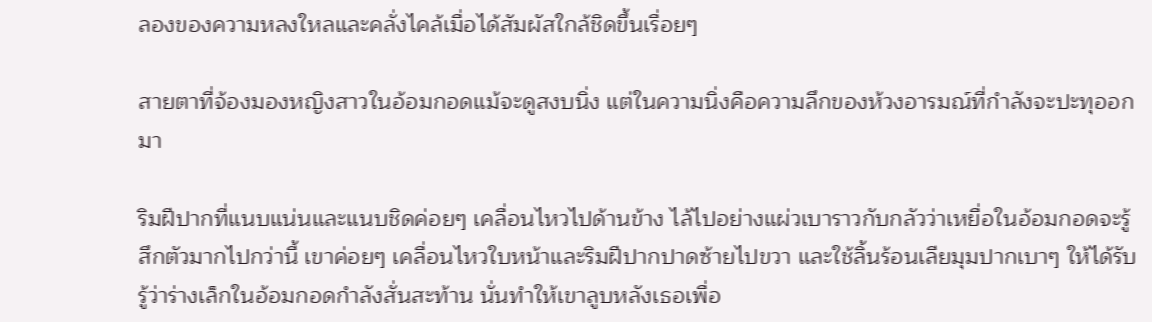ลองของความหลงใหลและคลั่งไคล้เมื่อได้สัมผัสใกล้ชิดขึ้นเรื่อยๆ

สายตาที่จ้องมองหญิงสาวในอ้อมกอดแม้จะดูสงบนิ่ง แต่ในความนิ่งคือความลึกของห้วงอารมณ์ที่กำลังจะปะทุออกมา

ริมฝีปากที่แนบแน่นและแนบชิดค่อยๆ เคลื่อนไหวไปด้านข้าง ไล้ไปอย่างแผ่วเบาราวกับกลัวว่าเหยื่อในอ้อมกอดจะรู้สึกตัวมากไปกว่านี้ เขาค่อยๆ เคลื่อนไหวใบหน้าและริมฝีปากปาดซ้ายไปขวา และใช้ลิ้นร้อนเลียมุมปากเบาๆ ให้ได้รับรู้ว่าร่างเล็กในอ้อมกอดกำลังสั่นสะท้าน นั่นทำให้เขาลูบหลังเธอเพื่อ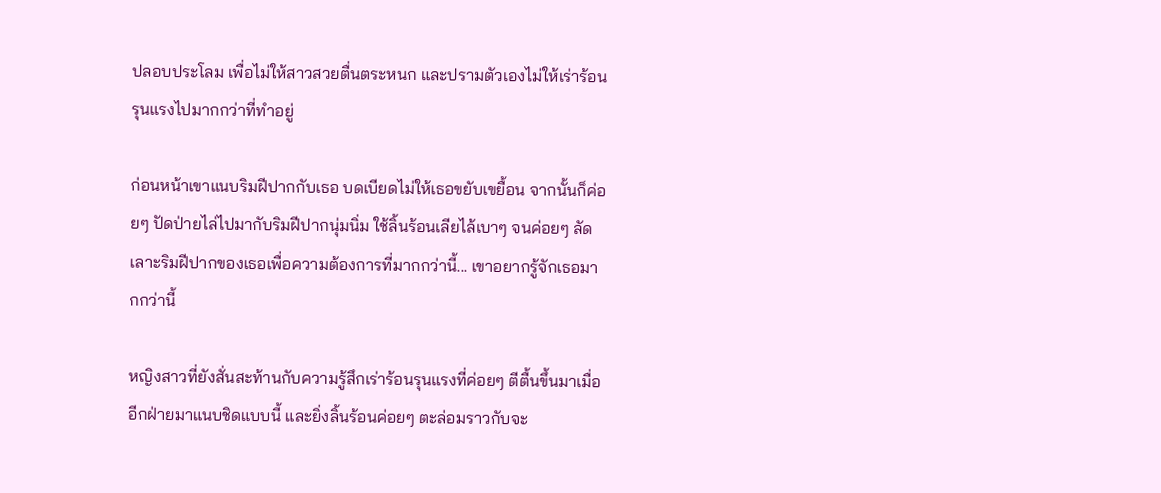ปลอบประโลม เพื่อไม่ให้สาวสวยตื่นตระหนก และปรามตัวเองไม่ให้เร่าร้อนรุนแรงไปมากกว่าที่ทำอยู่

ก่อนหน้าเขาแนบริมฝีปากกับเธอ บดเบียดไม่ให้เธอขยับเขยื้อน จากนั้นก็ค่อยๆ ปัดป่ายไล่ไปมากับริมฝีปากนุ่มนิ่ม ใช้ลิ้นร้อนเลียไล้เบาๆ จนค่อยๆ ลัดเลาะริมฝีปากของเธอเพื่อความต้องการที่มากกว่านี้... เขาอยากรู้จักเธอมากกว่านี้

หญิงสาวที่ยังสั่นสะท้านกับความรู้สึกเร่าร้อนรุนแรงที่ค่อยๆ ตีตื้นขึ้นมาเมื่ออีกฝ่ายมาแนบชิดแบบนี้ และยิ่งลิ้นร้อนค่อยๆ ตะล่อมราวกับจะ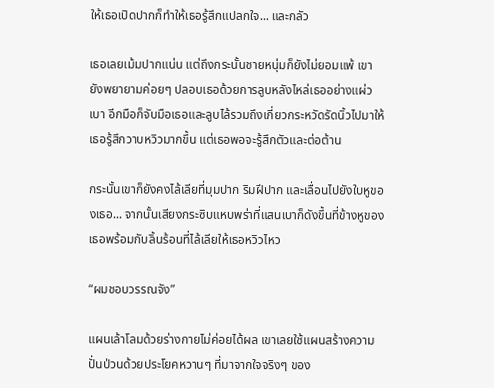ให้เธอเปิดปากก็ทำให้เธอรู้สึกแปลกใจ... และกลัว

เธอเลยเม้มปากแน่น แต่ถึงกระนั้นชายหนุ่มก็ยังไม่ยอมแพ้ เขายังพยายามค่อยๆ ปลอบเธอด้วยการลูบหลังไหล่เธออย่างแผ่วเบา อีกมือก็จับมือเธอและลูบไล้รวมถึงเกี่ยวกระหวัดรัดนิ้วไปมาให้เธอรู้สึกวาบหวิวมากขึ้น แต่เธอพอจะรู้สึกตัวและต่อต้าน

กระนั้นเขาก็ยังคงไล้เลียที่มุมปาก ริมฝีปาก และเลื่อนไปยังใบหูของเธอ... จากนั้นเสียงกระซิบแหบพร่าที่แสนเบาก็ดังขึ้นที่ข้างหูของเธอพร้อมกับลิ้นร้อนที่ไล้เลียให้เธอหวิวไหว

“ผมชอบวรรณจัง”

แผนเล้าโลมด้วยร่างกายไม่ค่อยได้ผล เขาเลยใช้แผนสร้างความปั่นป่วนด้วยประโยคหวานๆ ที่มาจากใจจริงๆ ของ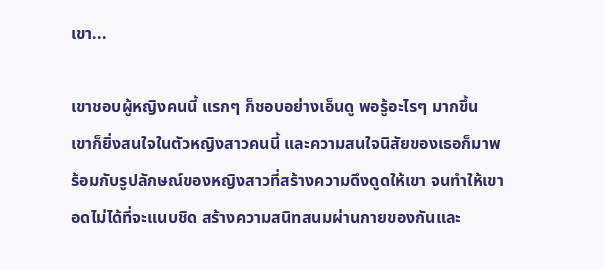เขา...

เขาชอบผู้หญิงคนนี้ แรกๆ ก็ชอบอย่างเอ็นดู พอรู้อะไรๆ มากขึ้น เขาก็ยิ่งสนใจในตัวหญิงสาวคนนี้ และความสนใจนิสัยของเธอก็มาพร้อมกับรูปลักษณ์ของหญิงสาวที่สร้างความดึงดูดให้เขา จนทำให้เขาอดไม่ได้ที่จะแนบชิด สร้างความสนิทสนมผ่านกายของกันและ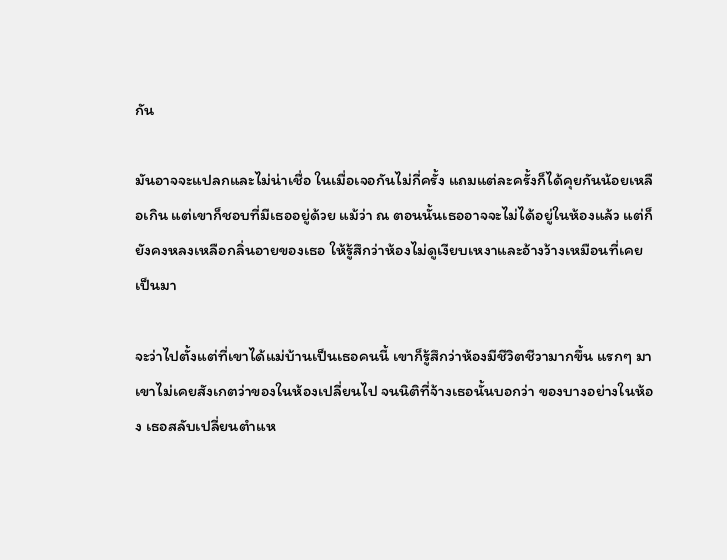กัน

มันอาจจะแปลกและไม่น่าเชื่อ ในเมื่อเจอกันไม่กี่ครั้ง แถมแต่ละครั้งก็ได้คุยกันน้อยเหลือเกิน แต่เขาก็ชอบที่มีเธออยู่ด้วย แม้ว่า ณ ตอนนั้นเธออาจจะไม่ได้อยู่ในห้องแล้ว แต่ก็ยังคงหลงเหลือกลิ่นอายของเธอ ให้รู้สึกว่าห้องไม่ดูเงียบเหงาและอ้างว้างเหมือนที่เคยเป็นมา

จะว่าไปตั้งแต่ที่เขาได้แม่บ้านเป็นเธอคนนี้ เขาก็รู้สึกว่าห้องมีชีวิตชีวามากขึ้น แรกๆ มาเขาไม่เคยสังเกตว่าของในห้องเปลี่ยนไป จนนิติที่จ้างเธอนั้นบอกว่า ของบางอย่างในห้อง เธอสลับเปลี่ยนตำแห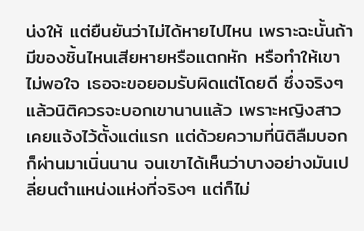น่งให้ แต่ยืนยันว่าไม่ได้หายไปไหน เพราะฉะนั้นถ้ามีของชิ้นไหนเสียหายหรือแตกหัก หรือทำให้เขาไม่พอใจ เธอจะขอยอมรับผิดแต่โดยดี ซึ่งจริงๆ แล้วนิติควรจะบอกเขานานแล้ว เพราะหญิงสาวเคยแจ้งไว้ตั้งแต่แรก แต่ด้วยความที่นิติลืมบอก ก็ผ่านมาเนิ่นนาน จนเขาได้เห็นว่าบางอย่างมันเปลี่ยนตำแหน่งแห่งที่จริงๆ แต่ก็ไม่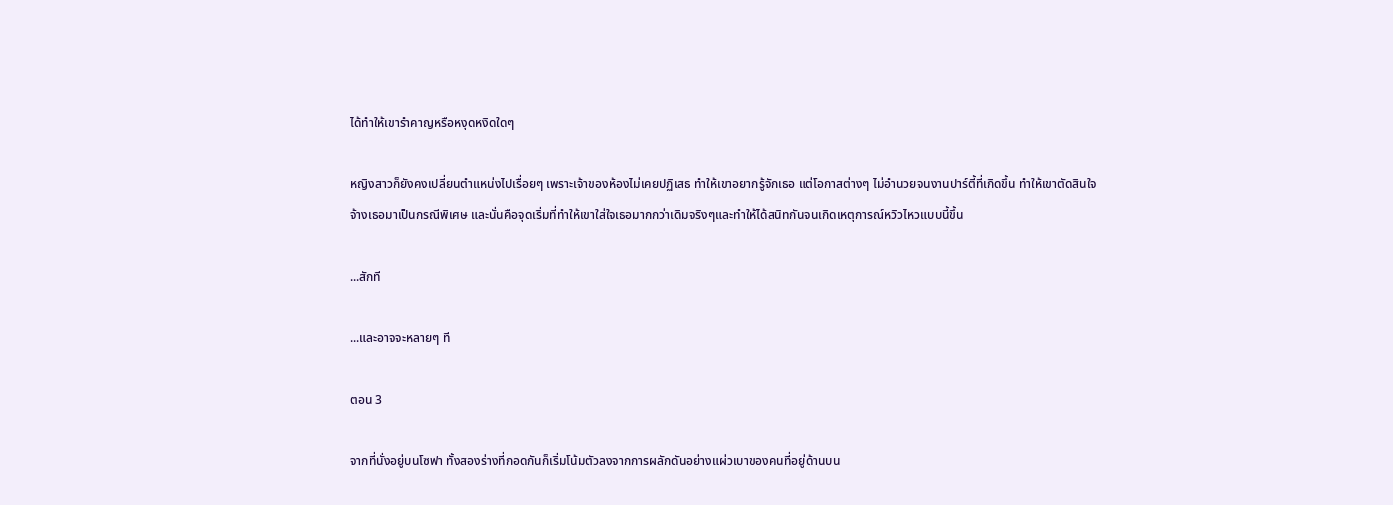ได้ทำให้เขารำคาญหรือหงุดหงิดใดๆ

หญิงสาวก็ยังคงเปลี่ยนตำแหน่งไปเรื่อยๆ เพราะเจ้าของห้องไม่เคยปฏิเสธ ทำให้เขาอยากรู้จักเธอ แต่โอกาสต่างๆ ไม่อำนวยจนงานปาร์ตี้ที่เกิดขึ้น ทำให้เขาตัดสินใจจ้างเธอมาเป็นกรณีพิเศษ และนั่นคือจุดเริ่มที่ทำให้เขาใส่ใจเธอมากกว่าเดิมจริงๆและทำให้ได้สนิทกันจนเกิดเหตุการณ์หวิวไหวแบบนี้ขึ้น

...สักที

...และอาจจะหลายๆ ที

ตอน 3

จากที่นั่งอยู่บนโซฟา ทั้งสองร่างที่กอดกันก็เริ่มโน้มตัวลงจากการผลักดันอย่างแผ่วเบาของคนที่อยู่ด้านบน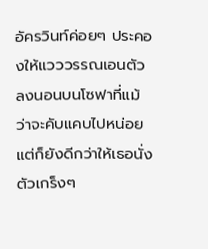อัครวินท์ค่อยๆ ประคองให้แวววรรณเอนตัวลงนอนบนโซฟาที่แม้ว่าจะคับแคบไปหน่อย แต่ก็ยังดีกว่าให้เธอนั่งตัวเกร็งๆ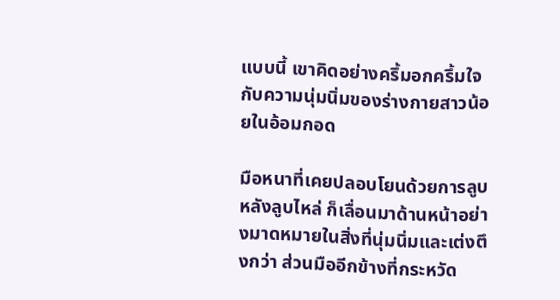แบบนี้ เขาคิดอย่างครึ้มอกครึ้มใจกับความนุ่มนิ่มของร่างกายสาวน้อยในอ้อมกอด

มือหนาที่เคยปลอบโยนด้วยการลูบหลังลูบไหล่ ก็เลื่อนมาด้านหน้าอย่างมาดหมายในสิ่งที่นุ่มนิ่มและเต่งตึงกว่า ส่วนมืออีกข้างที่กระหวัด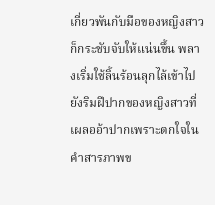เกี่ยวพันกับมือของหญิงสาว ก็กระชับจับให้แน่นขึ้น พลางเริ่มใช้ลิ้นร้อนลุกไล้เข้าไปยังริมฝีปากของหญิงสาวที่เผลออ้าปากเพราะตกใจในคำสารภาพข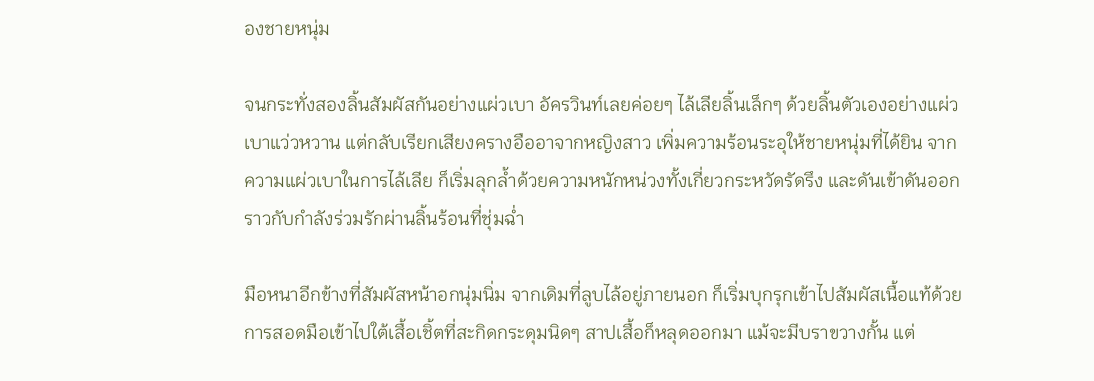องชายหนุ่ม

จนกระทั่งสองลิ้นสัมผัสกันอย่างแผ่วเบา อัครวินท์เลยค่อยๆ ไล้เลียลิ้นเล็กๆ ด้วยลิ้นตัวเองอย่างแผ่วเบาแว่วหวาน แต่กลับเรียกเสียงครางอืออาจากหญิงสาว เพิ่มความร้อนระอุให้ชายหนุ่มที่ได้ยิน จากความแผ่วเบาในการไล้เลีย ก็เริ่มลุกล้ำด้วยความหนักหน่วงทั้งเกี่ยวกระหวัดรัดรึง และดันเข้าดันออกราวกับกำลังร่วมรักผ่านลิ้นร้อนที่ชุ่มฉ่ำ

มือหนาอีกข้างที่สัมผัสหน้าอกนุ่มนิ่ม จากเดิมที่ลูบไล้อยู่ภายนอก ก็เริ่มบุกรุกเข้าไปสัมผัสเนื้อแท้ด้วยการสอดมือเข้าไปใต้เสื้อเชิ้ตที่สะกิดกระดุมนิดๆ สาปเสื้อก็หลุดออกมา แม้จะมีบราขวางกั้น แต่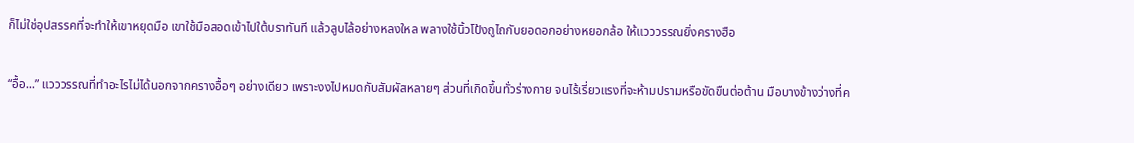ก็ไม่ใช่อุปสรรคที่จะทำให้เขาหยุดมือ เขาใช้มือสอดเข้าไปใต้บราทันที แล้วลูบไล้อย่างหลงใหล พลางใช้นิ้วโป้งถูไถกับยอดอกอย่างหยอกล้อ ให้แวววรรณยิ่งครางฮือ

“อื้อ...” แวววรรณที่ทำอะไรไม่ได้นอกจากครางอื้อๆ อย่างเดียว เพราะงงไปหมดกับสัมผัสหลายๆ ส่วนที่เกิดขึ้นทั่วร่างกาย จนไร้เรี่ยวแรงที่จะห้ามปรามหรือขัดขืนต่อต้าน มือบางข้างว่างที่ค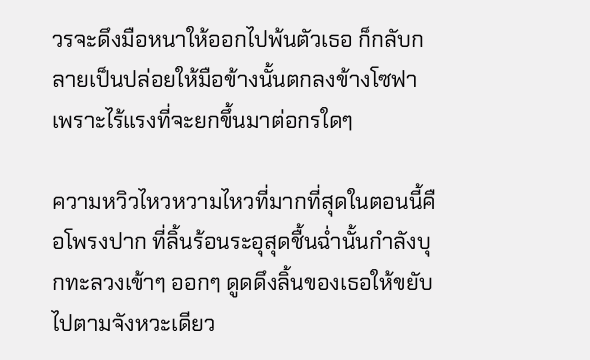วรจะดึงมือหนาให้ออกไปพ้นตัวเธอ ก็กลับกลายเป็นปล่อยให้มือข้างนั้นตกลงข้างโซฟา เพราะไร้แรงที่จะยกขึ้นมาต่อกรใดๆ

ความหวิวไหวหวามไหวที่มากที่สุดในตอนนี้คือโพรงปาก ที่ลิ้นร้อนระอุสุดชื้นฉ่ำนั้นกำลังบุกทะลวงเข้าๆ ออกๆ ดูดดึงลิ้นของเธอให้ขยับไปตามจังหวะเดียว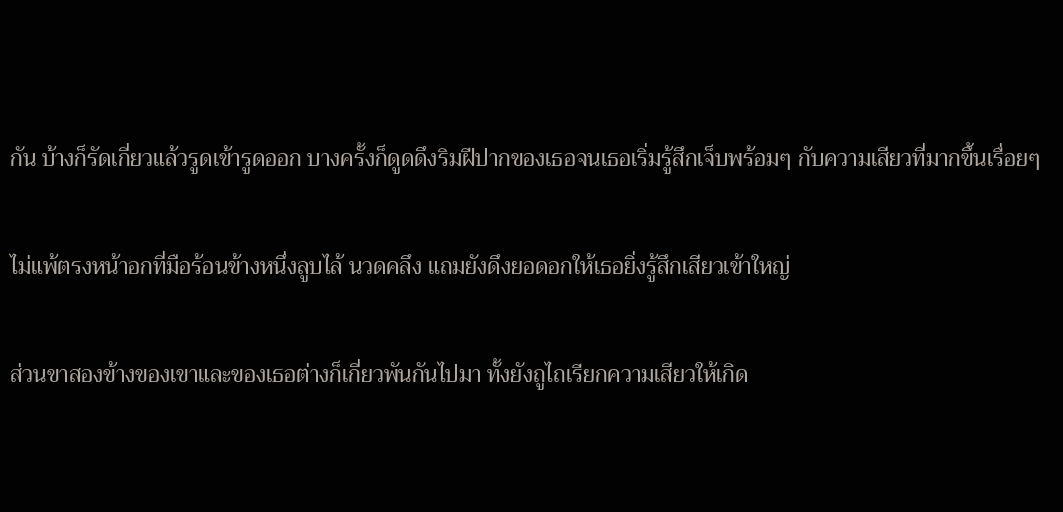กัน บ้างก็รัดเกี่ยวแล้วรูดเข้ารูดออก บางครั้งก็ดูดดึงริมฝีปากของเธอจนเธอเริ่มรู้สึกเจ็บพร้อมๆ กับความเสียวที่มากขึ้นเรื่อยๆ

ไม่แพ้ตรงหน้าอกที่มือร้อนข้างหนึ่งลูบไล้ นวดคลึง แถมยังดึงยอดอกให้เธอยิ่งรู้สึกเสียวเข้าใหญ่

ส่วนขาสองข้างของเขาและของเธอต่างก็เกี่ยวพันกันไปมา ทั้งยังถูไถเรียกความเสียวให้เกิด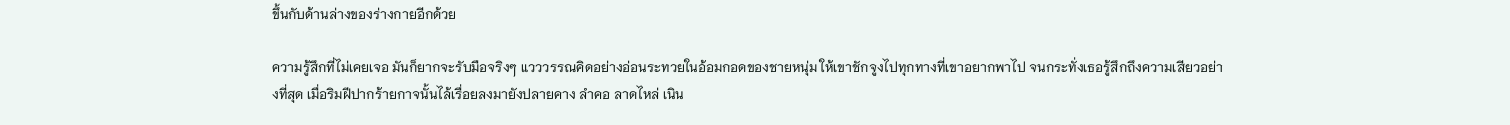ขึ้นกับด้านล่างของร่างกายอีกด้วย

ความรู้สึกที่ไม่เคยเจอ มันก็ยากจะรับมือจริงๆ แวววรรณคิดอย่างอ่อนระทวยในอ้อมกอดของชายหนุ่ม ให้เขาชักจูงไปทุกทางที่เขาอยากพาไป จนกระทั่งเธอรู้สึกถึงความเสียวอย่างที่สุด เมื่อริมฝีปากร้ายกาจนั้นไล้เรื่อยลงมายังปลายคาง ลำคอ ลาดไหล่ เนิน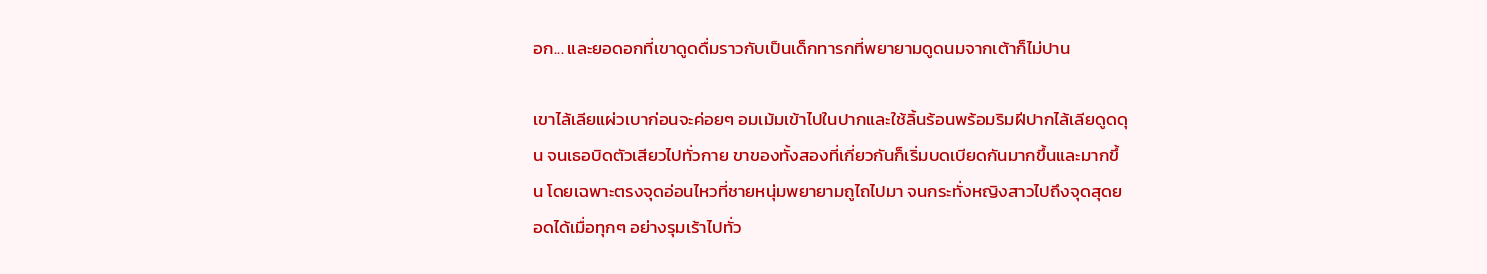อก... และยอดอกที่เขาดูดดื่มราวกับเป็นเด็กทารกที่พยายามดูดนมจากเต้าก็ไม่ปาน

เขาไล้เลียแผ่วเบาก่อนจะค่อยๆ อมเม้มเข้าไปในปากและใช้ลิ้นร้อนพร้อมริมฝีปากไล้เลียดูดดุน จนเธอบิดตัวเสียวไปทั่วกาย ขาของทั้งสองที่เกี่ยวกันก็เริ่มบดเบียดกันมากขึ้นและมากขึ้น โดยเฉพาะตรงจุดอ่อนไหวที่ชายหนุ่มพยายามถูไถไปมา จนกระทั่งหญิงสาวไปถึงจุดสุดยอดได้เมื่อทุกๆ อย่างรุมเร้าไปทั่ว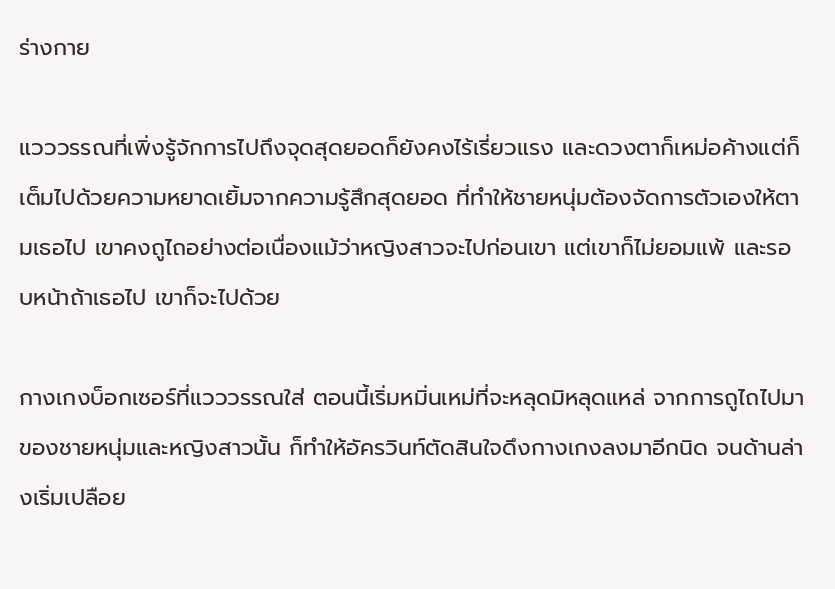ร่างกาย

แวววรรณที่เพิ่งรู้จักการไปถึงจุดสุดยอดก็ยังคงไร้เรี่ยวแรง และดวงตาก็เหม่อค้างแต่ก็เต็มไปด้วยความหยาดเยิ้มจากความรู้สึกสุดยอด ที่ทำให้ชายหนุ่มต้องจัดการตัวเองให้ตามเธอไป เขาคงถูไถอย่างต่อเนื่องแม้ว่าหญิงสาวจะไปก่อนเขา แต่เขาก็ไม่ยอมแพ้ และรอบหน้าถ้าเธอไป เขาก็จะไปด้วย

กางเกงบ็อกเซอร์ที่แวววรรณใส่ ตอนนี้เริ่มหมิ่นเหม่ที่จะหลุดมิหลุดแหล่ จากการถูไถไปมาของชายหนุ่มและหญิงสาวนั้น ก็ทำให้อัครวินท์ตัดสินใจดึงกางเกงลงมาอีกนิด จนด้านล่างเริ่มเปลือย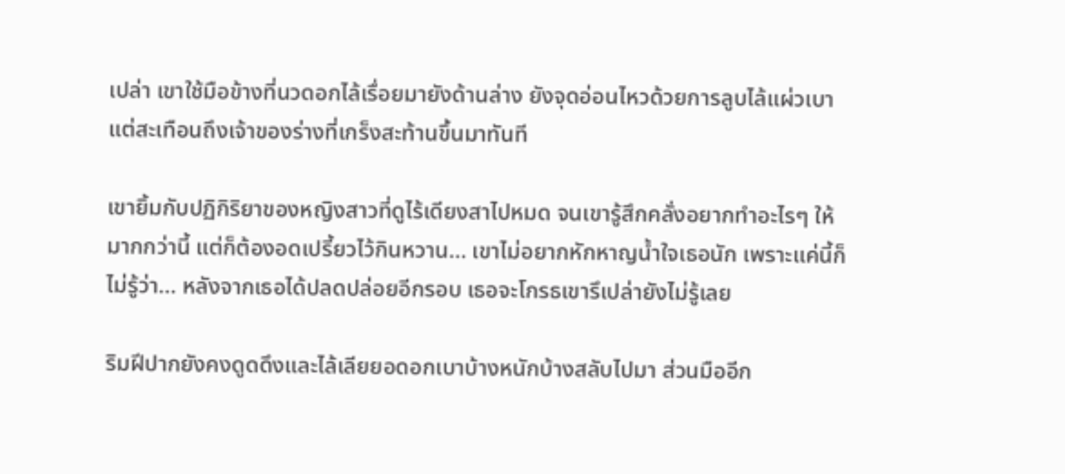เปล่า เขาใช้มือข้างที่นวดอกไล้เรื่อยมายังด้านล่าง ยังจุดอ่อนไหวด้วยการลูบไล้แผ่วเบา แต่สะเทือนถึงเจ้าของร่างที่เกร็งสะท้านขึ้นมาทันที

เขายิ้มกับปฏิกิริยาของหญิงสาวที่ดูไร้เดียงสาไปหมด จนเขารู้สึกคลั่งอยากทำอะไรๆ ให้มากกว่านี้ แต่ก็ต้องอดเปรี้ยวไว้กินหวาน... เขาไม่อยากหักหาญน้ำใจเธอนัก เพราะแค่นี้ก็ไม่รู้ว่า... หลังจากเธอได้ปลดปล่อยอีกรอบ เธอจะโกรธเขารึเปล่ายังไม่รู้เลย

ริมฝีปากยังคงดูดดึงและไล้เลียยอดอกเบาบ้างหนักบ้างสลับไปมา ส่วนมืออีก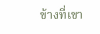ข้างที่เขา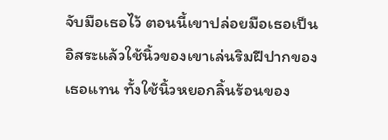จับมือเธอไว้ ตอนนี้เขาปล่อยมือเธอเป็นอิสระแล้วใช้นิ้วของเขาเล่นริมฝีปากของเธอแทน ทั้งใช้นิ้วหยอกลิ้นร้อนของ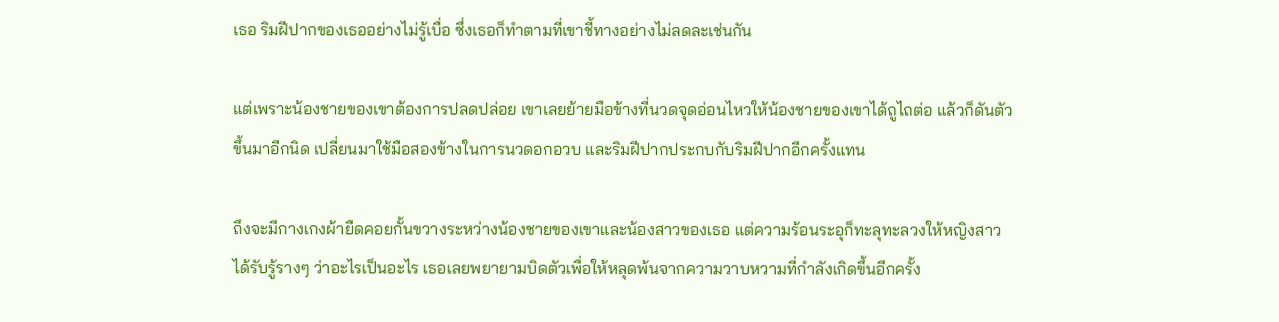เธอ ริมฝีปากของเธออย่างไม่รู้เบื่อ ซึ่งเธอก็ทำตามที่เขาชี้ทางอย่างไม่ลดละเช่นกัน

แต่เพราะน้องชายของเขาต้องการปลดปล่อย เขาเลยย้ายมือข้างที่นวดจุดอ่อนไหวให้น้องชายของเขาได้ถูไถต่อ แล้วก็ดันตัวขึ้นมาอีกนิด เปลี่ยนมาใช้มือสองข้างในการนวดอกอวบ และริมฝีปากประกบกับริมฝีปากอีกครั้งแทน

ถึงจะมีกางเกงผ้ายืดคอยกั้นขวางระหว่างน้องชายของเขาและน้องสาวของเธอ แต่ความร้อนระอุก็ทะลุทะลวงให้หญิงสาวได้รับรู้รางๆ ว่าอะไรเป็นอะไร เธอเลยพยายามบิดตัวเพื่อให้หลุดพ้นจากความวาบหวามที่กำลังเกิดขึ้นอีกครั้ง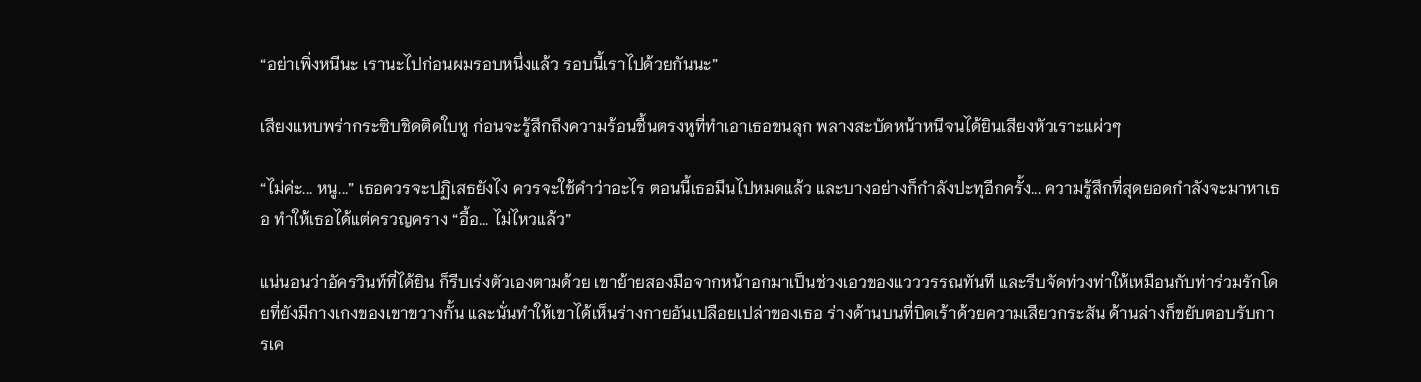“อย่าเพิ่งหนีนะ เรานะไปก่อนผมรอบหนึ่งแล้ว รอบนี้เราไปด้วยกันนะ”

เสียงแหบพร่ากระซิบชิดติดใบหู ก่อนจะรู้สึกถึงความร้อนชื้นตรงหูที่ทำเอาเธอขนลุก พลางสะบัดหน้าหนีจนได้ยินเสียงหัวเราะแผ่วๆ

“ไม่ค่ะ... หนู...” เธอควรจะปฏิเสธยังไง ควรจะใช้คำว่าอะไร ตอนนี้เธอมึนไปหมดแล้ว และบางอย่างก็กำลังปะทุอีกครั้ง... ความรู้สึกที่สุดยอดกำลังจะมาหาเธอ ทำให้เธอได้แต่ครวญคราง “อื้อ... ไม่ไหวแล้ว”

แน่นอนว่าอัครวินท์ที่ได้ยิน ก็รีบเร่งตัวเองตามด้วย เขาย้ายสองมือจากหน้าอกมาเป็นช่วงเอวของแวววรรณทันที และรีบจัดท่วงท่าให้เหมือนกับท่าร่วมรักโดยที่ยังมีกางเกงของเขาขวางกั้น และนั่นทำให้เขาได้เห็นร่างกายอันเปลือยเปล่าของเธอ ร่างด้านบนที่บิดเร้าด้วยความเสียวกระสัน ด้านล่างก็ขยับตอบรับการเค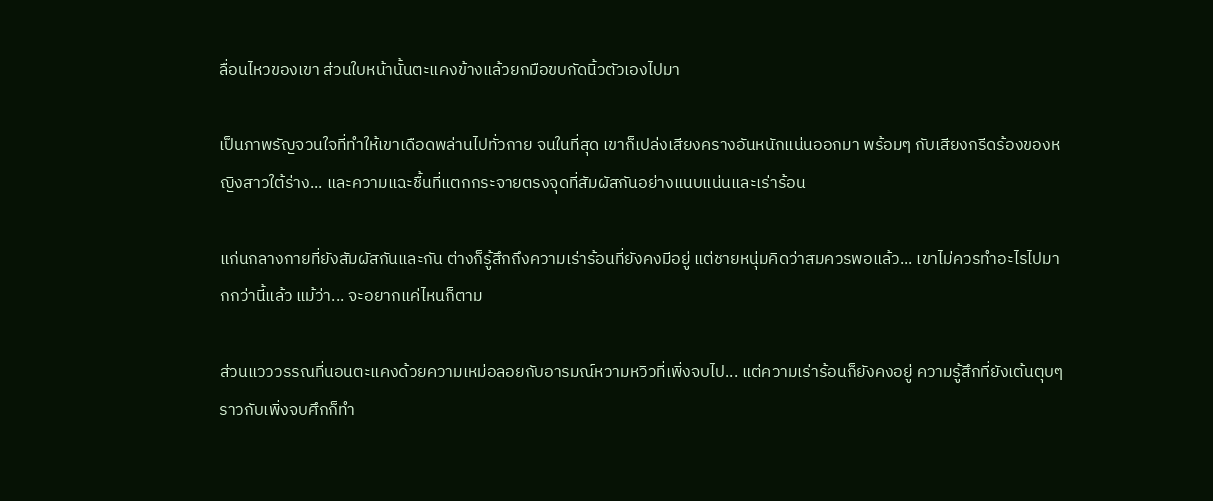ลื่อนไหวของเขา ส่วนใบหน้านั้นตะแคงข้างแล้วยกมือขบกัดนิ้วตัวเองไปมา

เป็นภาพรัญจวนใจที่ทำให้เขาเดือดพล่านไปทั่วกาย จนในที่สุด เขาก็เปล่งเสียงครางอันหนักแน่นออกมา พร้อมๆ กับเสียงกรีดร้องของหญิงสาวใต้ร่าง... และความแฉะชื้นที่แตกกระจายตรงจุดที่สัมผัสกันอย่างแนบแน่นและเร่าร้อน

แก่นกลางกายที่ยังสัมผัสกันและกัน ต่างก็รู้สึกถึงความเร่าร้อนที่ยังคงมีอยู่ แต่ชายหนุ่มคิดว่าสมควรพอแล้ว... เขาไม่ควรทำอะไรไปมากกว่านี้แล้ว แม้ว่า... จะอยากแค่ไหนก็ตาม

ส่วนแวววรรณที่นอนตะแคงด้วยความเหม่อลอยกับอารมณ์หวามหวิวที่เพิ่งจบไป... แต่ความเร่าร้อนก็ยังคงอยู่ ความรู้สึกที่ยังเต้นตุบๆ ราวกับเพิ่งจบศึกก็ทำ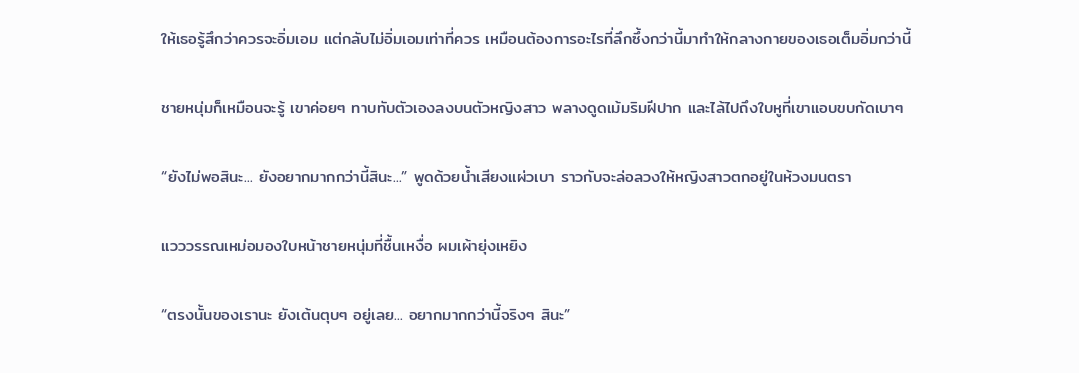ให้เธอรู้สึกว่าควรจะอิ่มเอม แต่กลับไม่อิ่มเอมเท่าที่ควร เหมือนต้องการอะไรที่ลึกซึ้งกว่านี้มาทำให้กลางกายของเธอเต็มอิ่มกว่านี้

ชายหนุ่มก็เหมือนจะรู้ เขาค่อยๆ ทาบทับตัวเองลงบนตัวหญิงสาว พลางดูดเม้มริมฝีปาก และไล้ไปถึงใบหูที่เขาแอบขบกัดเบาๆ

“ยังไม่พอสินะ... ยังอยากมากกว่านี้สินะ...” พูดด้วยน้ำเสียงแผ่วเบา ราวกับจะล่อลวงให้หญิงสาวตกอยู่ในห้วงมนตรา

แวววรรณเหม่อมองใบหน้าชายหนุ่มที่ชื้นเหงื่อ ผมเผ้ายุ่งเหยิง

“ตรงนั้นของเรานะ ยังเต้นตุบๆ อยู่เลย... อยากมากกว่านี้จริงๆ สินะ”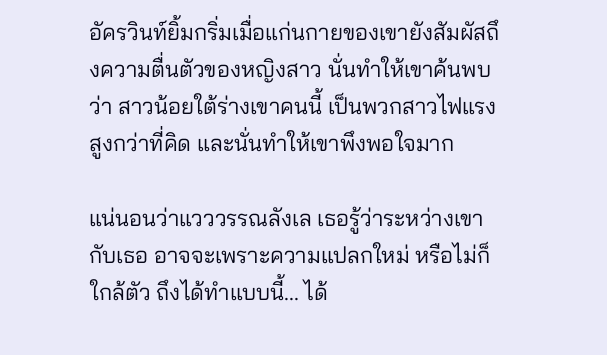อัครวินท์ยิ้มกริ่มเมื่อแก่นกายของเขายังสัมผัสถึงความตื่นตัวของหญิงสาว นั่นทำให้เขาค้นพบว่า สาวน้อยใต้ร่างเขาคนนี้ เป็นพวกสาวไฟแรงสูงกว่าที่คิด และนั่นทำให้เขาพึงพอใจมาก

แน่นอนว่าแวววรรณลังเล เธอรู้ว่าระหว่างเขากับเธอ อาจจะเพราะความแปลกใหม่ หรือไม่ก็ใกล้ตัว ถึงได้ทำแบบนี้... ได้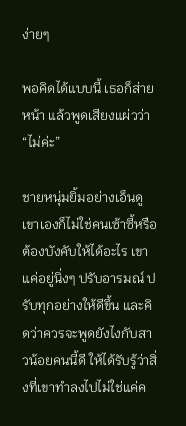ง่ายๆ

พอคิดได้แบบนี้ เธอก็ส่ายหน้า แล้วพูดเสียงแผ่วว่า “ไม่ค่ะ”

ชายหนุ่มยิ้มอย่างเอ็นดู เขาเองก็ไม่ใช่คนเซ้าซี้หรือต้องบังคับให้ได้อะไร เขาแค่อยู่นิ่งๆ ปรับอารมณ์ ปรับทุกอย่างให้ดีขึ้น และคิดว่าควรจะพูดยังไงกับสาวน้อยคนนี้ดี ให้ได้รับรู้ว่าสิ่งที่เขาทำลงไปไม่ใช่แค่ค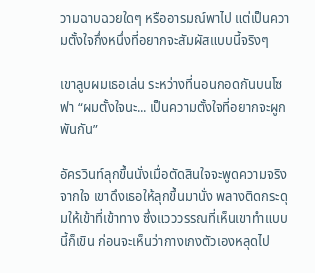วามฉาบฉวยใดๆ หรืออารมณ์พาไป แต่เป็นความตั้งใจกึ่งหนึ่งที่อยากจะสัมผัสแบบนี้จริงๆ

เขาลูบผมเธอเล่น ระหว่างที่นอนกอดกันบนโซฟา “ผมตั้งใจนะ... เป็นความตั้งใจที่อยากจะผูกพันกัน”

อัครวินท์ลุกขึ้นนั่งเมื่อตัดสินใจจะพูดความจริงจากใจ เขาดึงเธอให้ลุกขึ้นมานั่ง พลางติดกระดุมให้เข้าที่เข้าทาง ซึ่งแวววรรณที่เห็นเขาทำแบบนี้ก็เขิน ก่อนจะเห็นว่ากางเกงตัวเองหลุดไป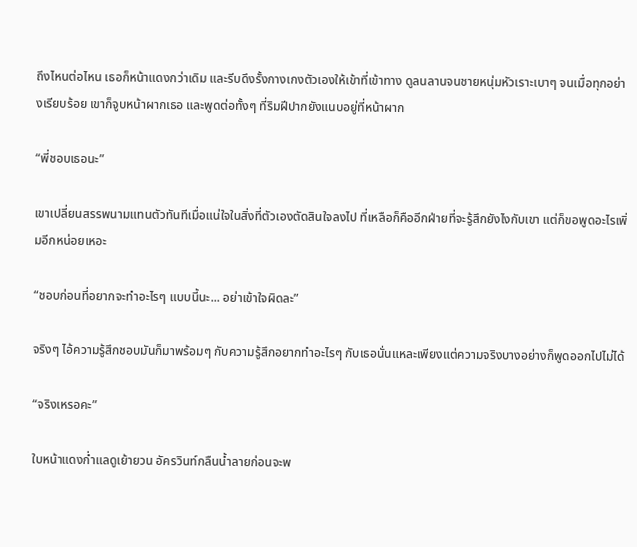ถึงไหนต่อไหน เธอก็หน้าแดงกว่าเดิม และรีบดึงรั้งกางเกงตัวเองให้เข้าที่เข้าทาง ดูลนลานจนชายหนุ่มหัวเราะเบาๆ จนเมื่อทุกอย่างเรียบร้อย เขาก็จูบหน้าผากเธอ และพูดต่อทั้งๆ ที่ริมฝีปากยังแนบอยู่ที่หน้าผาก

“พี่ชอบเธอนะ”

เขาเปลี่ยนสรรพนามแทนตัวทันทีเมื่อแน่ใจในสิ่งที่ตัวเองตัดสินใจลงไป ที่เหลือก็คืออีกฝ่ายที่จะรู้สึกยังไงกับเขา แต่ก็ขอพูดอะไรเพิ่มอีกหน่อยเหอะ

“ชอบก่อนที่อยากจะทำอะไรๆ แบบนี้นะ... อย่าเข้าใจผิดละ”

จริงๆ ไอ้ความรู้สึกชอบมันก็มาพร้อมๆ กับความรู้สึกอยากทำอะไรๆ กับเธอนั่นแหละเพียงแต่ความจริงบางอย่างก็พูดออกไปไม่ได้

“จริงเหรอคะ”

ใบหน้าแดงก่ำแลดูเย้ายวน อัครวินท์กลืนน้ำลายก่อนจะพ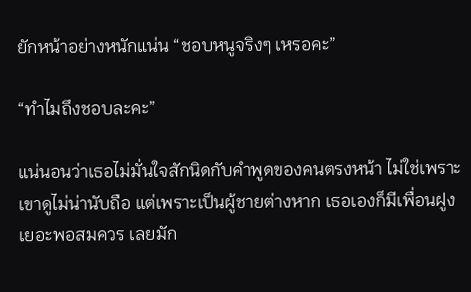ยักหน้าอย่างหนักแน่น “ชอบหนูจริงๆ เหรอคะ”

“ทำไมถึงชอบละคะ”

แน่นอนว่าเธอไม่มั่นใจสักนิดกับคำพูดของคนตรงหน้า ไม่ใช่เพราะเขาดูไม่น่านับถือ แต่เพราะเป็นผู้ชายต่างหาก เธอเองก็มีเพื่อนฝูงเยอะพอสมควร เลยมัก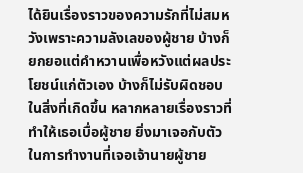ได้ยินเรื่องราวของความรักที่ไม่สมหวังเพราะความลังเลของผู้ชาย บ้างก็ยกยอแต่คำหวานเพื่อหวังแต่ผลประโยชน์แก่ตัวเอง บ้างก็ไม่รับผิดชอบในสิ่งที่เกิดขึ้น หลากหลายเรื่องราวที่ทำให้เธอเบื่อผู้ชาย ยิ่งมาเจอกับตัวในการทำงานที่เจอเจ้านายผู้ชาย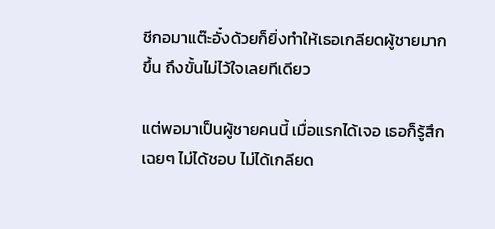ชีกอมาแต๊ะอั๋งด้วยก็ยิ่งทำให้เธอเกลียดผู้ชายมากขึ้น ถึงขั้นไม่ไว้ใจเลยทีเดียว

แต่พอมาเป็นผู้ชายคนนี้ เมื่อแรกได้เจอ เธอก็รู้สึกเฉยๆ ไม่ได้ชอบ ไม่ได้เกลียด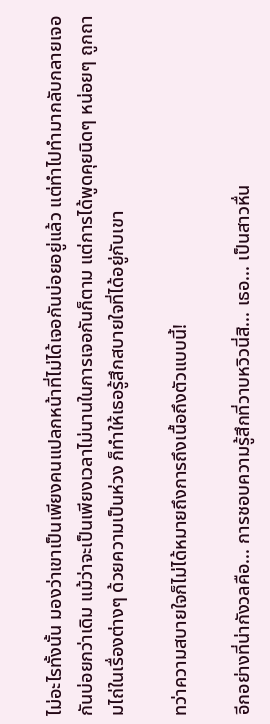ไม่อะไรทั้งนั้น มองว่าเขาเป็นเพียงคนแปลกหน้าที่ไม่ได้เจอกันบ่อยอยู่แล้ว แต่ทำไปทำมากลับกลายเจอกันบ่อยกว่าเดิม แม้ว่าจะเป็นเพียงเวลาไม่นานในการเจอกันก็ตาม แต่การได้พูดคุยนิดๆ หน่อยๆ ถูกถามไถ่ในเรื่องต่างๆ ด้วยความเป็นห่วง ก็ทำให้เธอรู้สึกสบายใจที่ได้อยู่กับเขา

ทว่าความสบายใจก็ไม่ได้หมายถึงการถึงเนื้อถึงตัวแบบนี้!

อีกอย่างที่น่ากังวลคือ... การชอบความรู้สึกที่วาบหวิวนี่สิ... เธอ... เป็นสาวหื่น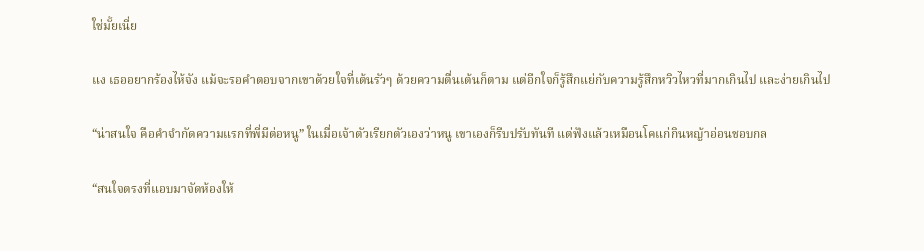ใช่มั้ยเนี่ย

แง เธออยากร้องไห้จัง แม้จะรอคำตอบจากเขาด้วยใจที่เต้นรัวๆ ด้วยความตื่นเต้นก็ตาม แต่อีกใจก็รู้สึกแย่กับความรู้สึกหวิวไหวที่มากเกินไป และง่ายเกินไป

“น่าสนใจ คือคำจำกัดความแรกที่พี่มีต่อหนู” ในเมื่อเจ้าตัวเรียกตัวเองว่าหนู เขาเองก็รีบปรับทันที แต่ฟังแล้วเหมือนโคแก่กินหญ้าอ่อนชอบกล

“สนใจตรงที่แอบมาจัดห้องให้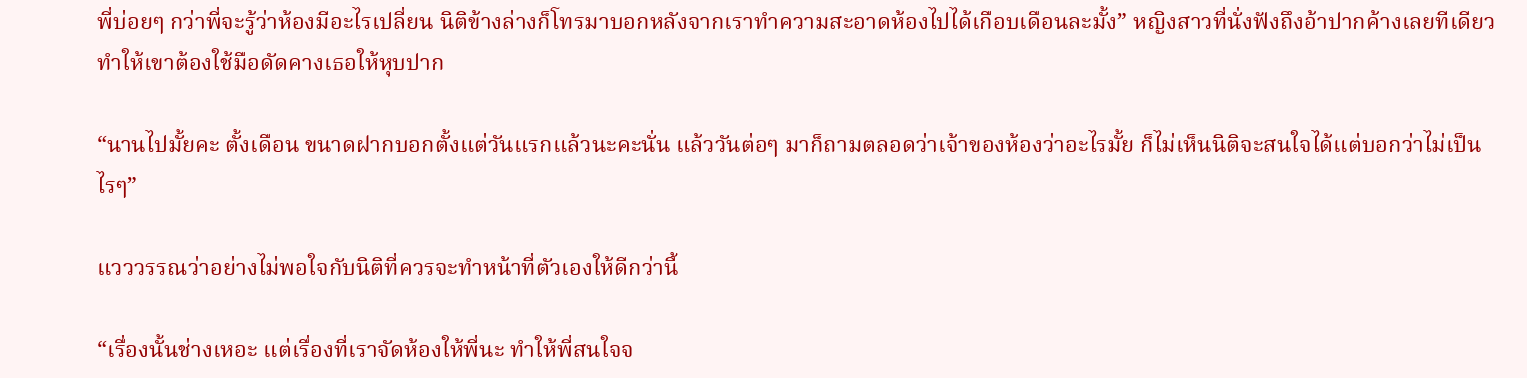พี่บ่อยๆ กว่าพี่จะรู้ว่าห้องมีอะไรเปลี่ยน นิติข้างล่างก็โทรมาบอกหลังจากเราทำความสะอาดห้องไปได้เกือบเดือนละมั้ง” หญิงสาวที่นั่งฟังถึงอ้าปากค้างเลยทีเดียว ทำให้เขาต้องใช้มือดัดคางเธอให้หุบปาก

“นานไปมั้ยคะ ตั้งเดือน ขนาดฝากบอกตั้งแต่วันแรกแล้วนะคะนั่น แล้ววันต่อๆ มาก็ถามตลอดว่าเจ้าของห้องว่าอะไรมั้ย ก็ไม่เห็นนิติจะสนใจได้แต่บอกว่าไม่เป็นไรๆ”

แวววรรณว่าอย่างไม่พอใจกับนิติที่ควรจะทำหน้าที่ตัวเองให้ดีกว่านี้

“เรื่องนั้นช่างเหอะ แต่เรื่องที่เราจัดห้องให้พี่นะ ทำให้พี่สนใจจ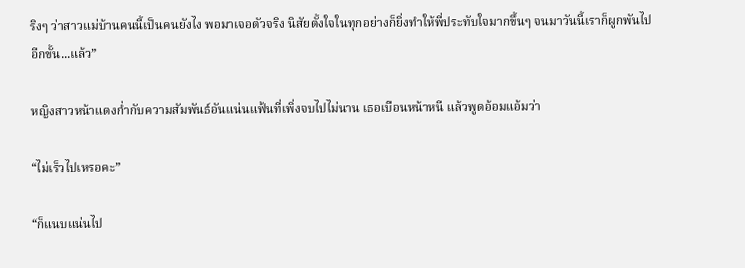ริงๆ ว่าสาวแม่บ้านคนนี้เป็นคนยังไง พอมาเจอตัวจริง นิสัยตั้งใจในทุกอย่างก็ยิ่งทำให้พี่ประทับใจมากขึ้นๆ จนมาวันนี้เราก็ผูกพันไปอีกขั้น...แล้ว”

หญิงสาวหน้าแดงก่ำกับความสัมพันธ์อันแน่นแฟ้นที่เพิ่งจบไปไม่นาน เธอเบือนหน้าหนี แล้วพูดอ้อมแอ้มว่า

“ไม่เร็วไปเหรอคะ”

“ก็แนบแน่นไป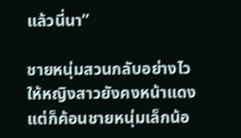แล้วนี่นา”

ชายหนุ่มสวนกลับอย่างไวให้หญิงสาวยังคงหน้าแดง แต่ก็ค้อนชายหนุ่มเล็กน้อ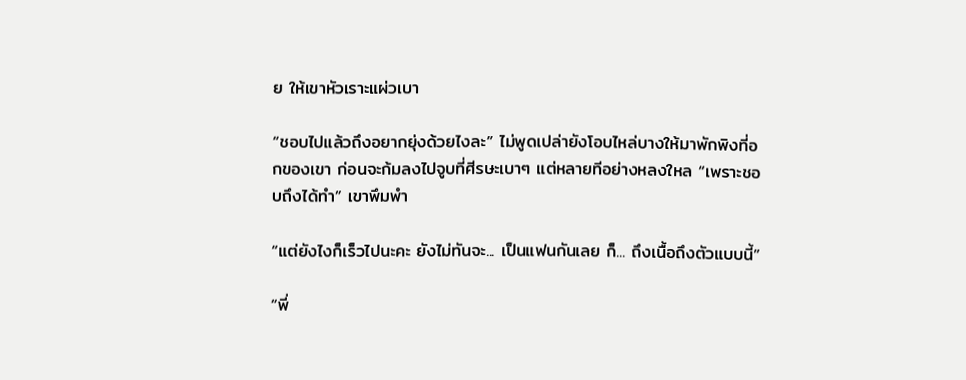ย ให้เขาหัวเราะแผ่วเบา

“ชอบไปแล้วถึงอยากยุ่งด้วยไงละ” ไม่พูดเปล่ายังโอบไหล่บางให้มาพักพิงที่อกของเขา ก่อนจะก้มลงไปจูบที่ศีรษะเบาๆ แต่หลายทีอย่างหลงใหล “เพราะชอบถึงได้ทำ” เขาพึมพำ

“แต่ยังไงก็เร็วไปนะคะ ยังไม่ทันจะ... เป็นแฟนกันเลย ก็... ถึงเนื้อถึงตัวแบบนี้”

“พี่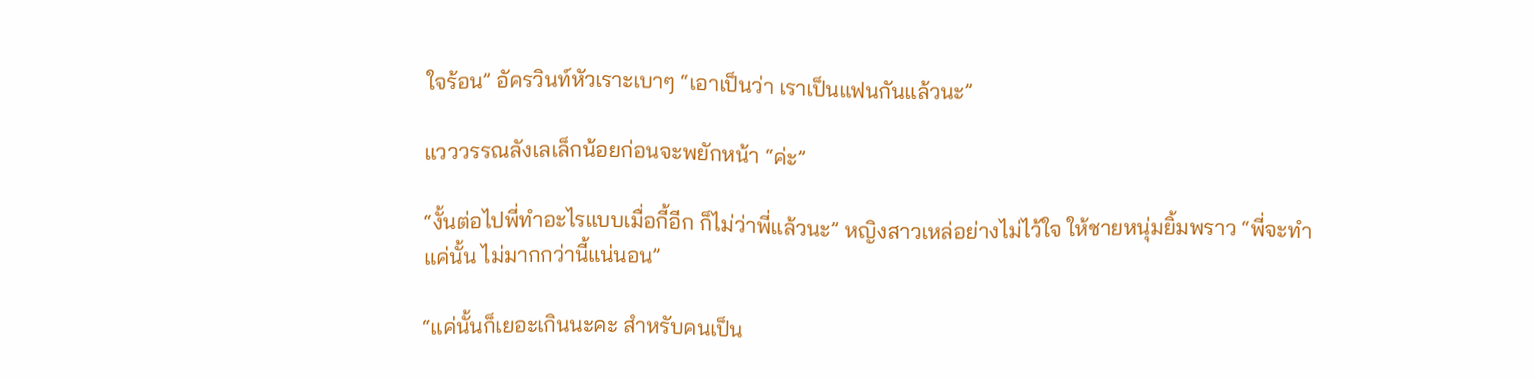ใจร้อน” อัครวินท์หัวเราะเบาๆ “เอาเป็นว่า เราเป็นแฟนกันแล้วนะ”

แวววรรณลังเลเล็กน้อยก่อนจะพยักหน้า “ค่ะ”

“งั้นต่อไปพี่ทำอะไรแบบเมื่อกี้อีก ก็ไม่ว่าพี่แล้วนะ” หญิงสาวเหล่อย่างไม่ไว้ใจ ให้ชายหนุ่มยิ้มพราว “พี่จะทำแค่นั้น ไม่มากกว่านี้แน่นอน”

“แค่นั้นก็เยอะเกินนะคะ สำหรับคนเป็น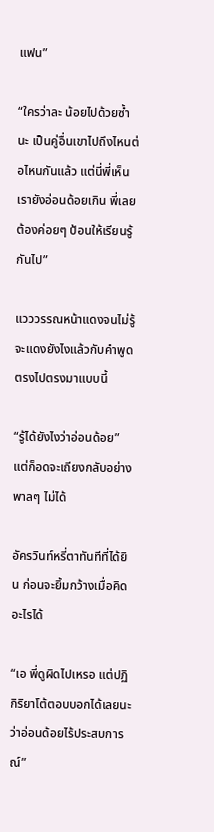แฟน”

“ใครว่าละ น้อยไปด้วยซ้ำนะ เป็นคู่อื่นเขาไปถึงไหนต่อไหนกันแล้ว แต่นี่พี่เห็นเรายังอ่อนด้อยเกิน พี่เลยต้องค่อยๆ ป้อนให้เรียนรู้กันไป”

แวววรรณหน้าแดงจนไม่รู้จะแดงยังไงแล้วกับคำพูดตรงไปตรงมาแบบนี้

“รู้ได้ยังไงว่าอ่อนด้อย” แต่ก็อดจะเถียงกลับอย่างพาลๆ ไม่ได้

อัครวินท์หรี่ตาทันทีที่ได้ยิน ก่อนจะยิ้มกว้างเมื่อคิดอะไรได้

“เอ พี่ดูผิดไปเหรอ แต่ปฏิกิริยาโต้ตอบบอกได้เลยนะว่าอ่อนด้อยไร้ประสบการณ์”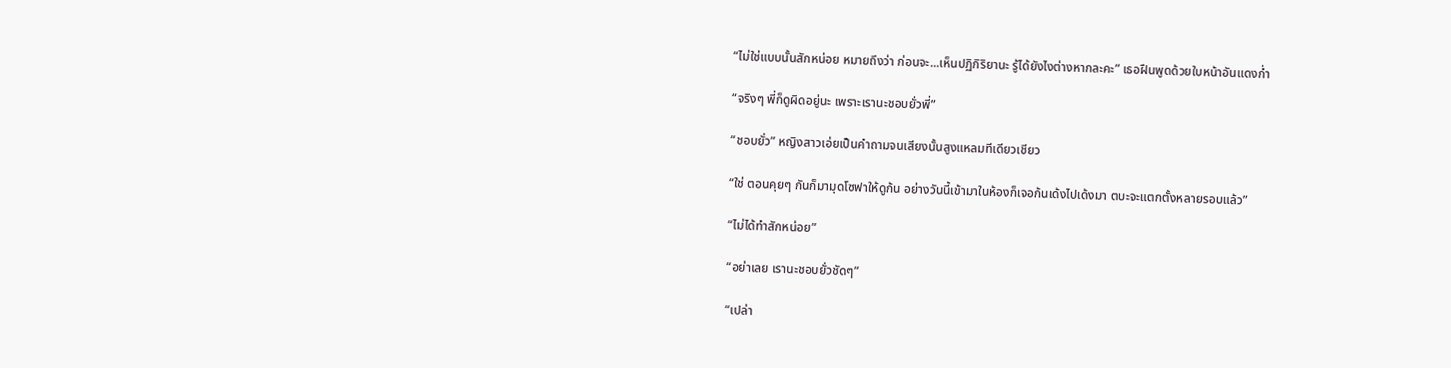“ไม่ใช่แบบนั้นสักหน่อย หมายถึงว่า ก่อนจะ...เห็นปฏิกิริยานะ รู้ได้ยังไงต่างหากละคะ” เธอฝืนพูดด้วยใบหน้าอันแดงก่ำ

“จริงๆ พี่ก็ดูผิดอยู่นะ เพราะเรานะชอบยั่วพี่”

“ชอบยั่ว” หญิงสาวเอ่ยเป็นคำถามจนเสียงนั้นสูงแหลมทีเดียวเชียว

“ใช่ ตอนคุยๆ กันก็มามุดโซฟาให้ดูก้น อย่างวันนี้เข้ามาในห้องก็เจอก้นเด้งไปเด้งมา ตบะจะแตกตั้งหลายรอบแล้ว”

“ไม่ได้ทำสักหน่อย”

“อย่าเลย เรานะชอบยั่วชัดๆ”

“เปล่า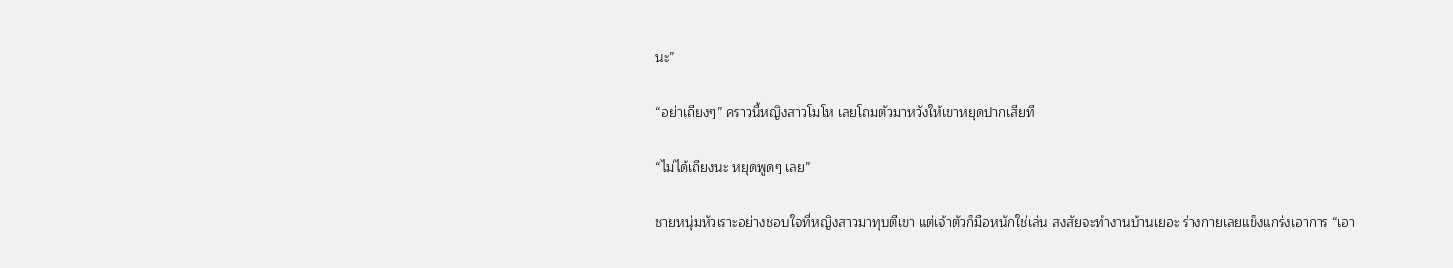นะ”

“อย่าเถียงๆ” คราวนี้หญิงสาวโมโห เลยโถมตัวมาหวังให้เขาหยุดปากเสียที

“ไม่ได้เถียงนะ หยุดพูดๆ เลย”

ชายหนุ่มหัวเราะอย่างชอบใจที่หญิงสาวมาทุบตีเขา แต่เจ้าตัวก็มือหนักใช่เล่น สงสัยจะทำงานบ้านเยอะ ร่างกายเลยแข็งแกร่งเอาการ “เอา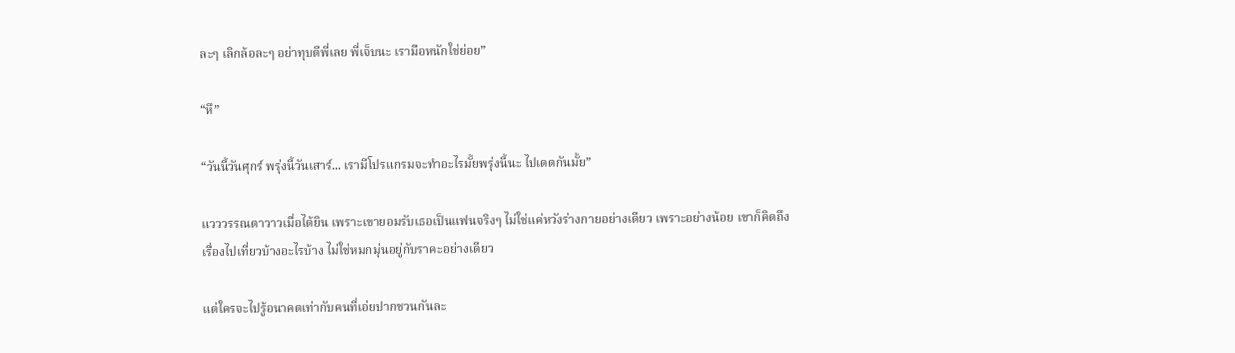ละๆ เลิกล้อละๆ อย่าทุบตีพี่เลย พี่เจ็บนะ เรามือหนักใช่ย่อย”

“หึ”

“วันนี้วันศุกร์ พรุ่งนี้วันเสาร์... เรามีโปรแกรมจะทำอะไรมั้ยพรุ่งนี้นะ ไปเดตกันมั้ย”

แวววรรณตาวาวเมื่อได้ยิน เพราะเขายอมรับเธอเป็นแฟนจริงๆ ไม่ใช่แค่หวังร่างกายอย่างเดียว เพราะอย่างน้อย เขาก็คิดถึงเรื่องไปเที่ยวบ้างอะไรบ้าง ไม่ใช่หมกมุ่นอยู่กับราคะอย่างเดียว

แต่ใครจะไปรู้อนาคตเท่ากับคนที่เอ่ยปากชวนกันละ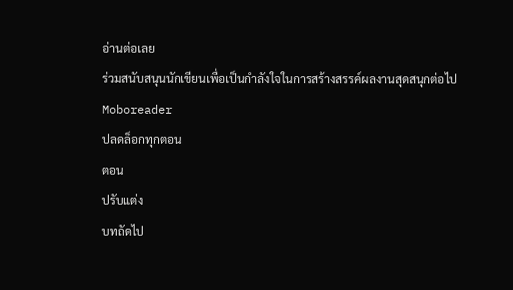อ่านต่อเลย
ร่วมสนับสนุนนักเขียนเพื่อเป็นกำลังใจในการสร้างสรรค์ผลงานสุดสนุกต่อไป Moboreader
ปลดล็อกทุกตอน
ตอน
ปรับแต่ง
บทถัดไป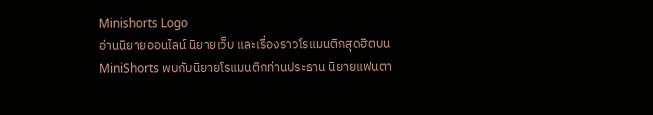Minishorts Logo
อ่านนิยายออนไลน์ นิยายเว็บ และเรื่องราวโรแมนติกสุดฮิตบน MiniShorts พบกับนิยายโรแมนติกท่านประธาน นิยายแฟนตา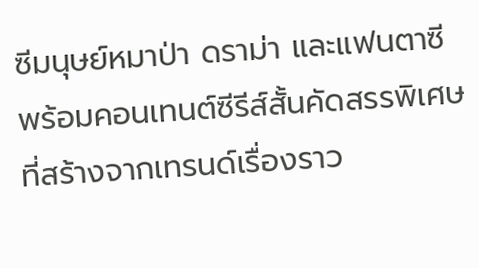ซีมนุษย์หมาป่า ดราม่า และแฟนตาซี พร้อมคอนเทนต์ซีรีส์สั้นคัดสรรพิเศษที่สร้างจากเทรนด์เรื่องราว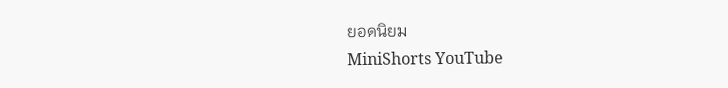ยอดนิยม
MiniShorts YouTube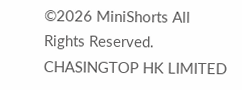©2026 MiniShorts All Rights Reserved. CHASINGTOP HK LIMITED